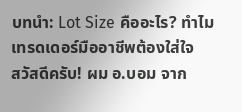บทนำ: Lot Size คืออะไร? ทำไมเทรดเดอร์มืออาชีพต้องใส่ใจ
สวัสดีครับ! ผม อ.บอม จาก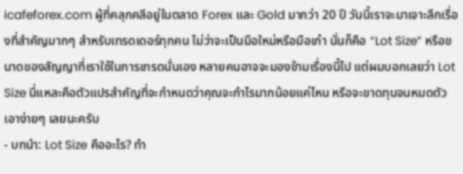icafeforex.com ผู้ที่คลุกคลีอยู่ในตลาด Forex และ Gold มากว่า 20 ปี วันนี้เราจะมาเจาะลึกเรื่องที่สำคัญมากๆ สำหรับเทรดเดอร์ทุกคน ไม่ว่าจะเป็นมือใหม่หรือมือเก๋า นั่นก็คือ “Lot Size” หรือขนาดของสัญญาที่เราใช้ในการเทรดนั่นเอง หลายคนอาจจะมองข้ามเรื่องนี้ไป แต่ผมบอกเลยว่า Lot Size นี่แหละคือตัวแปรสำคัญที่จะกำหนดว่าคุณจะกำไรมากน้อยแค่ไหน หรือจะขาดทุนจนหมดตัวเอาง่ายๆ เลยนะครับ
- บทนำ: Lot Size คืออะไร? ทำ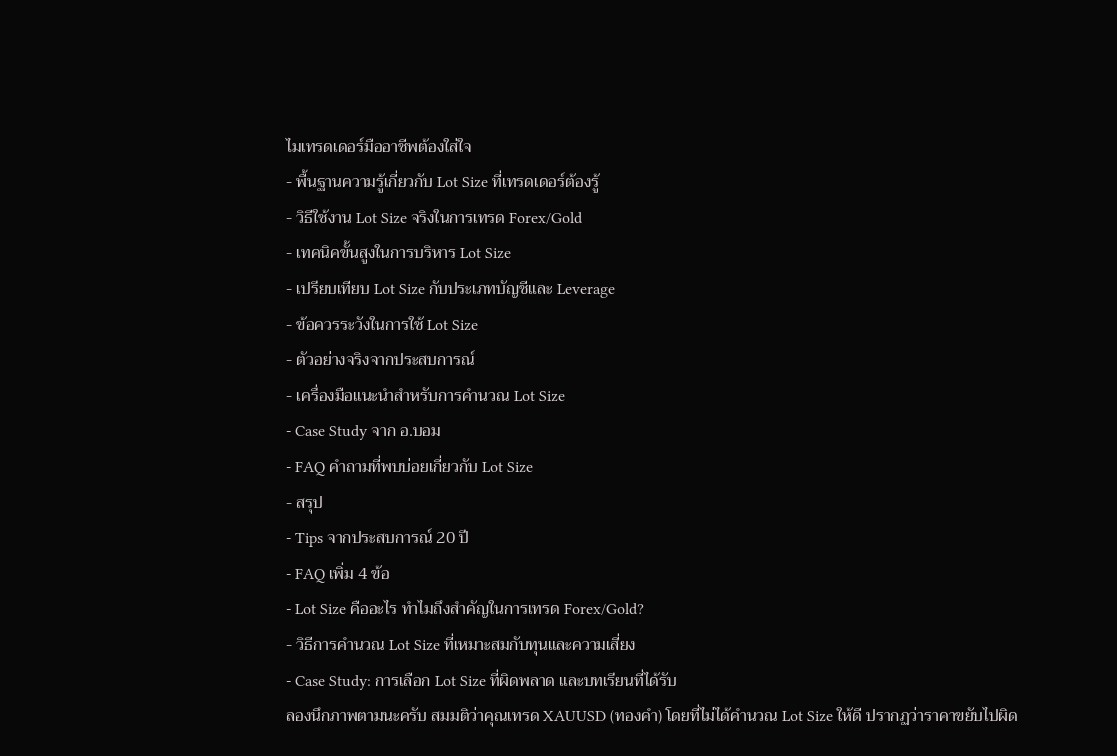ไมเทรดเดอร์มืออาชีพต้องใส่ใจ
- พื้นฐานความรู้เกี่ยวกับ Lot Size ที่เทรดเดอร์ต้องรู้
- วิธีใช้งาน Lot Size จริงในการเทรด Forex/Gold
- เทคนิคขั้นสูงในการบริหาร Lot Size
- เปรียบเทียบ Lot Size กับประเภทบัญชีและ Leverage
- ข้อควรระวังในการใช้ Lot Size
- ตัวอย่างจริงจากประสบการณ์
- เครื่องมือแนะนำสำหรับการคำนวณ Lot Size
- Case Study จาก อ.บอม
- FAQ คำถามที่พบบ่อยเกี่ยวกับ Lot Size
- สรุป
- Tips จากประสบการณ์ 20 ปี
- FAQ เพิ่ม 4 ข้อ
- Lot Size คืออะไร ทำไมถึงสำคัญในการเทรด Forex/Gold?
- วิธีการคำนวณ Lot Size ที่เหมาะสมกับทุนและความเสี่ยง
- Case Study: การเลือก Lot Size ที่ผิดพลาด และบทเรียนที่ได้รับ
ลองนึกภาพตามนะครับ สมมติว่าคุณเทรด XAUUSD (ทองคำ) โดยที่ไม่ได้คำนวณ Lot Size ให้ดี ปรากฏว่าราคาขยับไปผิด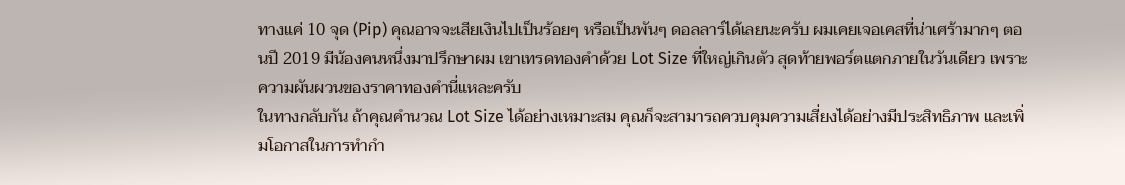ทางแค่ 10 จุด (Pip) คุณอาจจะเสียเงินไปเป็นร้อยๆ หรือเป็นพันๆ ดอลลาร์ได้เลยนะครับ ผมเคยเจอเคสที่น่าเศร้ามากๆ ตอนปี 2019 มีน้องคนหนึ่งมาปรึกษาผม เขาเทรดทองคำด้วย Lot Size ที่ใหญ่เกินตัว สุดท้ายพอร์ตแตกภายในวันเดียว เพราะความผันผวนของราคาทองคำนี่แหละครับ
ในทางกลับกัน ถ้าคุณคำนวณ Lot Size ได้อย่างเหมาะสม คุณก็จะสามารถควบคุมความเสี่ยงได้อย่างมีประสิทธิภาพ และเพิ่มโอกาสในการทำกำ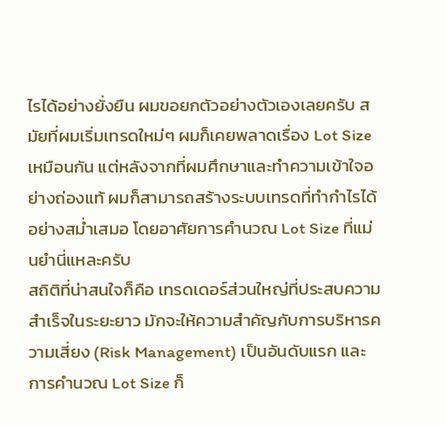ไรได้อย่างยั่งยืน ผมขอยกตัวอย่างตัวเองเลยครับ สมัยที่ผมเริ่มเทรดใหม่ๆ ผมก็เคยพลาดเรื่อง Lot Size เหมือนกัน แต่หลังจากที่ผมศึกษาและทำความเข้าใจอย่างถ่องแท้ ผมก็สามารถสร้างระบบเทรดที่ทำกำไรได้อย่างสม่ำเสมอ โดยอาศัยการคำนวณ Lot Size ที่แม่นยำนี่แหละครับ
สถิติที่น่าสนใจก็คือ เทรดเดอร์ส่วนใหญ่ที่ประสบความสำเร็จในระยะยาว มักจะให้ความสำคัญกับการบริหารความเสี่ยง (Risk Management) เป็นอันดับแรก และการคำนวณ Lot Size ก็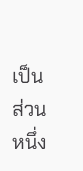เป็นส่วนหนึ่ง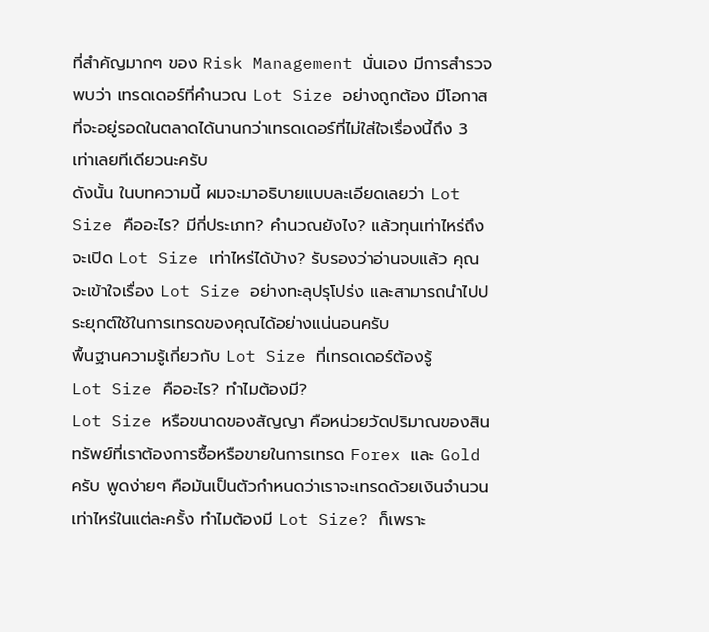ที่สำคัญมากๆ ของ Risk Management นั่นเอง มีการสำรวจพบว่า เทรดเดอร์ที่คำนวณ Lot Size อย่างถูกต้อง มีโอกาสที่จะอยู่รอดในตลาดได้นานกว่าเทรดเดอร์ที่ไม่ใส่ใจเรื่องนี้ถึง 3 เท่าเลยทีเดียวนะครับ
ดังนั้น ในบทความนี้ ผมจะมาอธิบายแบบละเอียดเลยว่า Lot Size คืออะไร? มีกี่ประเภท? คำนวณยังไง? แล้วทุนเท่าไหร่ถึงจะเปิด Lot Size เท่าไหร่ได้บ้าง? รับรองว่าอ่านจบแล้ว คุณจะเข้าใจเรื่อง Lot Size อย่างทะลุปรุโปร่ง และสามารถนำไปประยุกต์ใช้ในการเทรดของคุณได้อย่างแน่นอนครับ
พื้นฐานความรู้เกี่ยวกับ Lot Size ที่เทรดเดอร์ต้องรู้
Lot Size คืออะไร? ทำไมต้องมี?
Lot Size หรือขนาดของสัญญา คือหน่วยวัดปริมาณของสินทรัพย์ที่เราต้องการซื้อหรือขายในการเทรด Forex และ Gold ครับ พูดง่ายๆ คือมันเป็นตัวกำหนดว่าเราจะเทรดด้วยเงินจำนวนเท่าไหร่ในแต่ละครั้ง ทำไมต้องมี Lot Size? ก็เพราะ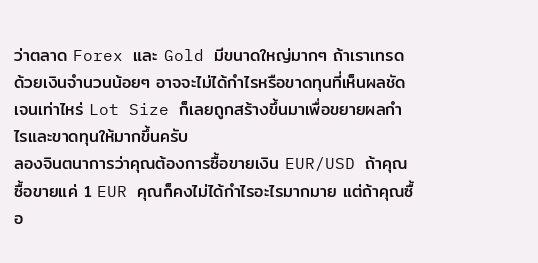ว่าตลาด Forex และ Gold มีขนาดใหญ่มากๆ ถ้าเราเทรดด้วยเงินจำนวนน้อยๆ อาจจะไม่ได้กำไรหรือขาดทุนที่เห็นผลชัดเจนเท่าไหร่ Lot Size ก็เลยถูกสร้างขึ้นมาเพื่อขยายผลกำไรและขาดทุนให้มากขึ้นครับ
ลองจินตนาการว่าคุณต้องการซื้อขายเงิน EUR/USD ถ้าคุณซื้อขายแค่ 1 EUR คุณก็คงไม่ได้กำไรอะไรมากมาย แต่ถ้าคุณซื้อ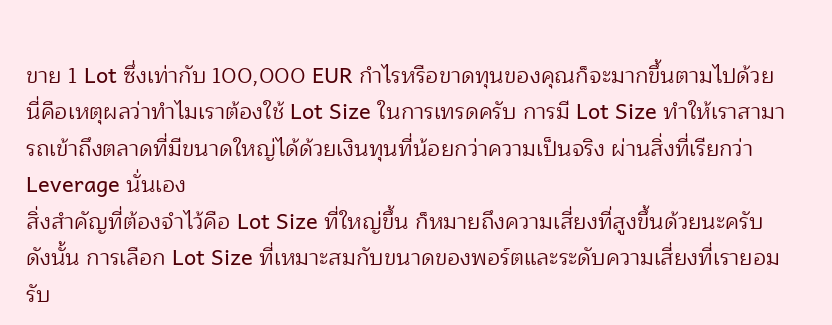ขาย 1 Lot ซึ่งเท่ากับ 100,000 EUR กำไรหรือขาดทุนของคุณก็จะมากขึ้นตามไปด้วย นี่คือเหตุผลว่าทำไมเราต้องใช้ Lot Size ในการเทรดครับ การมี Lot Size ทำให้เราสามารถเข้าถึงตลาดที่มีขนาดใหญ่ได้ด้วยเงินทุนที่น้อยกว่าความเป็นจริง ผ่านสิ่งที่เรียกว่า Leverage นั่นเอง
สิ่งสำคัญที่ต้องจำไว้คือ Lot Size ที่ใหญ่ขึ้น ก็หมายถึงความเสี่ยงที่สูงขึ้นด้วยนะครับ ดังนั้น การเลือก Lot Size ที่เหมาะสมกับขนาดของพอร์ตและระดับความเสี่ยงที่เรายอมรับ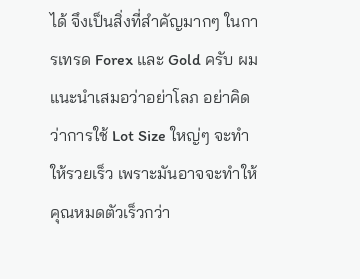ได้ จึงเป็นสิ่งที่สำคัญมากๆ ในการเทรด Forex และ Gold ครับ ผมแนะนำเสมอว่าอย่าโลภ อย่าคิดว่าการใช้ Lot Size ใหญ่ๆ จะทำให้รวยเร็ว เพราะมันอาจจะทำให้คุณหมดตัวเร็วกว่า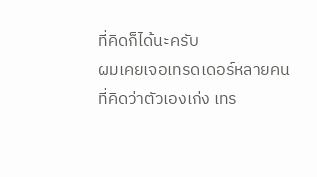ที่คิดก็ได้นะครับ
ผมเคยเจอเทรดเดอร์หลายคนที่คิดว่าตัวเองเก่ง เทร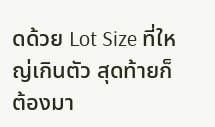ดด้วย Lot Size ที่ใหญ่เกินตัว สุดท้ายก็ต้องมา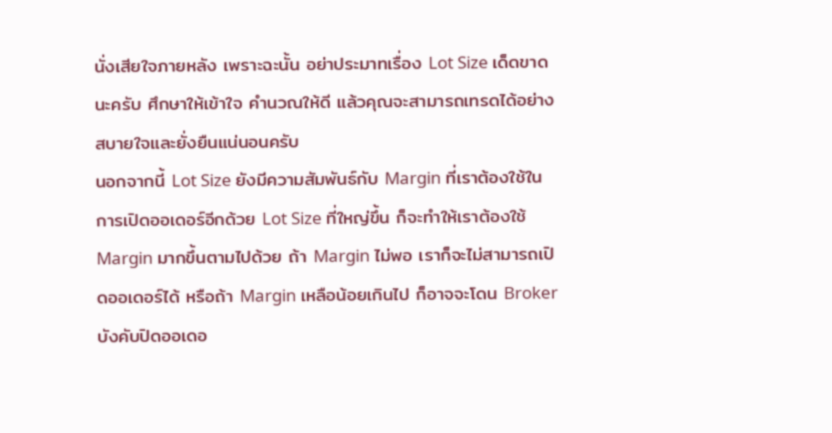นั่งเสียใจภายหลัง เพราะฉะนั้น อย่าประมาทเรื่อง Lot Size เด็ดขาดนะครับ ศึกษาให้เข้าใจ คำนวณให้ดี แล้วคุณจะสามารถเทรดได้อย่างสบายใจและยั่งยืนแน่นอนครับ
นอกจากนี้ Lot Size ยังมีความสัมพันธ์กับ Margin ที่เราต้องใช้ในการเปิดออเดอร์อีกด้วย Lot Size ที่ใหญ่ขึ้น ก็จะทำให้เราต้องใช้ Margin มากขึ้นตามไปด้วย ถ้า Margin ไม่พอ เราก็จะไม่สามารถเปิดออเดอร์ได้ หรือถ้า Margin เหลือน้อยเกินไป ก็อาจจะโดน Broker บังคับปิดออเดอ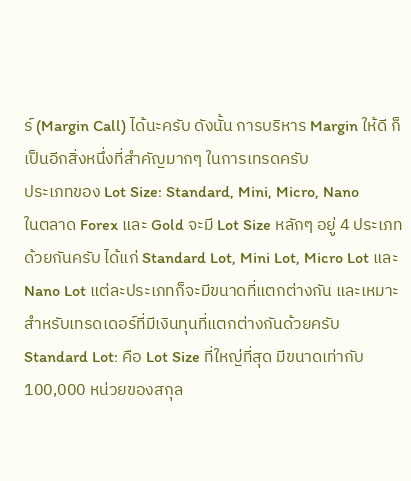ร์ (Margin Call) ได้นะครับ ดังนั้น การบริหาร Margin ให้ดี ก็เป็นอีกสิ่งหนึ่งที่สำคัญมากๆ ในการเทรดครับ
ประเภทของ Lot Size: Standard, Mini, Micro, Nano
ในตลาด Forex และ Gold จะมี Lot Size หลักๆ อยู่ 4 ประเภทด้วยกันครับ ได้แก่ Standard Lot, Mini Lot, Micro Lot และ Nano Lot แต่ละประเภทก็จะมีขนาดที่แตกต่างกัน และเหมาะสำหรับเทรดเดอร์ที่มีเงินทุนที่แตกต่างกันด้วยครับ
Standard Lot: คือ Lot Size ที่ใหญ่ที่สุด มีขนาดเท่ากับ 100,000 หน่วยของสกุล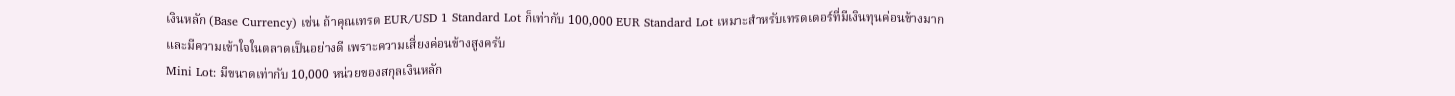เงินหลัก (Base Currency) เช่น ถ้าคุณเทรด EUR/USD 1 Standard Lot ก็เท่ากับ 100,000 EUR Standard Lot เหมาะสำหรับเทรดเดอร์ที่มีเงินทุนค่อนข้างมาก และมีความเข้าใจในตลาดเป็นอย่างดี เพราะความเสี่ยงค่อนข้างสูงครับ
Mini Lot: มีขนาดเท่ากับ 10,000 หน่วยของสกุลเงินหลัก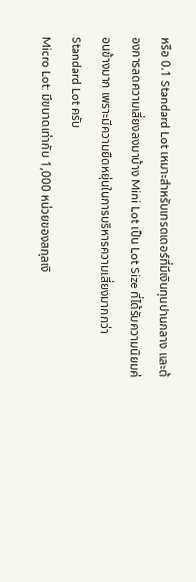หรือ 0.1 Standard Lot เหมาะสำหรับเทรดเดอร์ที่มีเงินทุนปานกลาง และต้องการลดความเสี่ยงลงมาบ้าง Mini Lot เป็น Lot Size ที่ได้รับความนิยมค่อนข้างมาก เพราะมีความยืดหยุ่นในการบริหารความเสี่ยงมากกว่า Standard Lot ครับ
Micro Lot: มีขนาดเท่ากับ 1,000 หน่วยของสกุลเงิ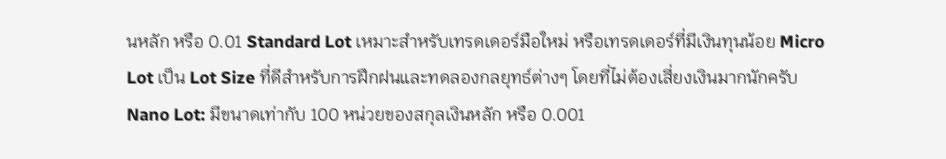นหลัก หรือ 0.01 Standard Lot เหมาะสำหรับเทรดเดอร์มือใหม่ หรือเทรดเดอร์ที่มีเงินทุนน้อย Micro Lot เป็น Lot Size ที่ดีสำหรับการฝึกฝนและทดลองกลยุทธ์ต่างๆ โดยที่ไม่ต้องเสี่ยงเงินมากนักครับ
Nano Lot: มีขนาดเท่ากับ 100 หน่วยของสกุลเงินหลัก หรือ 0.001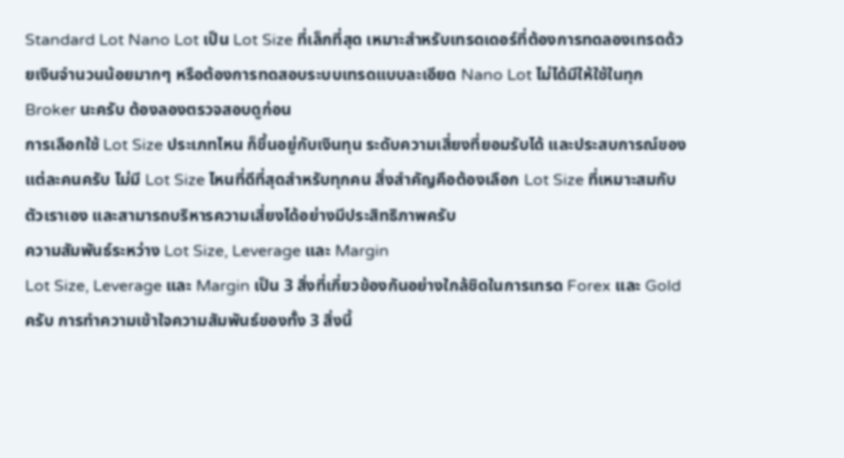Standard Lot Nano Lot เป็น Lot Size ที่เล็กที่สุด เหมาะสำหรับเทรดเดอร์ที่ต้องการทดลองเทรดด้วยเงินจำนวนน้อยมากๆ หรือต้องการทดสอบระบบเทรดแบบละเอียด Nano Lot ไม่ได้มีให้ใช้ในทุก Broker นะครับ ต้องลองตรวจสอบดูก่อน
การเลือกใช้ Lot Size ประเภทไหน ก็ขึ้นอยู่กับเงินทุน ระดับความเสี่ยงที่ยอมรับได้ และประสบการณ์ของแต่ละคนครับ ไม่มี Lot Size ไหนที่ดีที่สุดสำหรับทุกคน สิ่งสำคัญคือต้องเลือก Lot Size ที่เหมาะสมกับตัวเราเอง และสามารถบริหารความเสี่ยงได้อย่างมีประสิทธิภาพครับ
ความสัมพันธ์ระหว่าง Lot Size, Leverage และ Margin
Lot Size, Leverage และ Margin เป็น 3 สิ่งที่เกี่ยวข้องกันอย่างใกล้ชิดในการเทรด Forex และ Gold ครับ การทำความเข้าใจความสัมพันธ์ของทั้ง 3 สิ่งนี้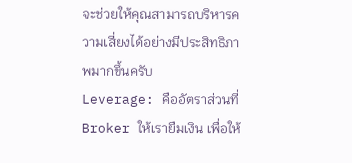จะช่วยให้คุณสามารถบริหารความเสี่ยงได้อย่างมีประสิทธิภาพมากขึ้นครับ
Leverage: คืออัตราส่วนที่ Broker ให้เรายืมเงิน เพื่อให้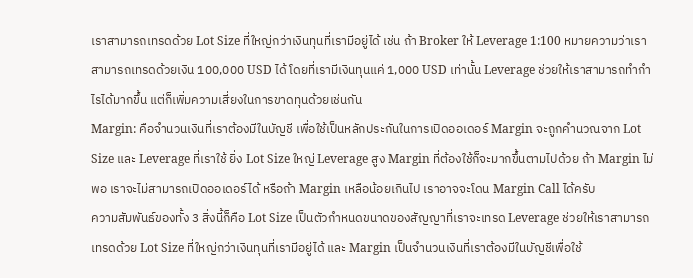เราสามารถเทรดด้วย Lot Size ที่ใหญ่กว่าเงินทุนที่เรามีอยู่ได้ เช่น ถ้า Broker ให้ Leverage 1:100 หมายความว่าเราสามารถเทรดด้วยเงิน 100,000 USD ได้ โดยที่เรามีเงินทุนแค่ 1,000 USD เท่านั้น Leverage ช่วยให้เราสามารถทำกำไรได้มากขึ้น แต่ก็เพิ่มความเสี่ยงในการขาดทุนด้วยเช่นกัน
Margin: คือจำนวนเงินที่เราต้องมีในบัญชี เพื่อใช้เป็นหลักประกันในการเปิดออเดอร์ Margin จะถูกคำนวณจาก Lot Size และ Leverage ที่เราใช้ ยิ่ง Lot Size ใหญ่ Leverage สูง Margin ที่ต้องใช้ก็จะมากขึ้นตามไปด้วย ถ้า Margin ไม่พอ เราจะไม่สามารถเปิดออเดอร์ได้ หรือถ้า Margin เหลือน้อยเกินไป เราอาจจะโดน Margin Call ได้ครับ
ความสัมพันธ์ของทั้ง 3 สิ่งนี้ก็คือ Lot Size เป็นตัวกำหนดขนาดของสัญญาที่เราจะเทรด Leverage ช่วยให้เราสามารถเทรดด้วย Lot Size ที่ใหญ่กว่าเงินทุนที่เรามีอยู่ได้ และ Margin เป็นจำนวนเงินที่เราต้องมีในบัญชีเพื่อใช้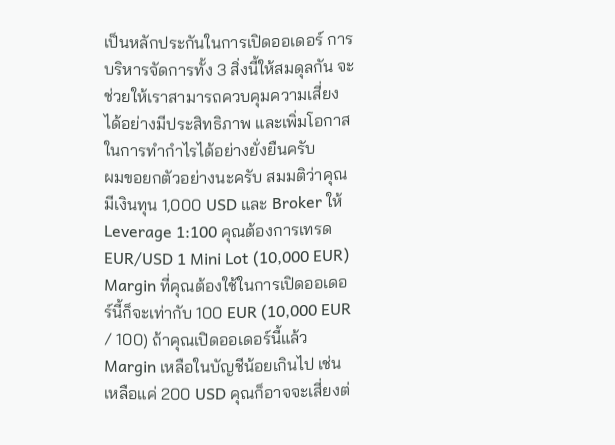เป็นหลักประกันในการเปิดออเดอร์ การบริหารจัดการทั้ง 3 สิ่งนี้ให้สมดุลกัน จะช่วยให้เราสามารถควบคุมความเสี่ยงได้อย่างมีประสิทธิภาพ และเพิ่มโอกาสในการทำกำไรได้อย่างยั่งยืนครับ
ผมขอยกตัวอย่างนะครับ สมมติว่าคุณมีเงินทุน 1,000 USD และ Broker ให้ Leverage 1:100 คุณต้องการเทรด EUR/USD 1 Mini Lot (10,000 EUR) Margin ที่คุณต้องใช้ในการเปิดออเดอร์นี้ก็จะเท่ากับ 100 EUR (10,000 EUR / 100) ถ้าคุณเปิดออเดอร์นี้แล้ว Margin เหลือในบัญชีน้อยเกินไป เช่น เหลือแค่ 200 USD คุณก็อาจจะเสี่ยงต่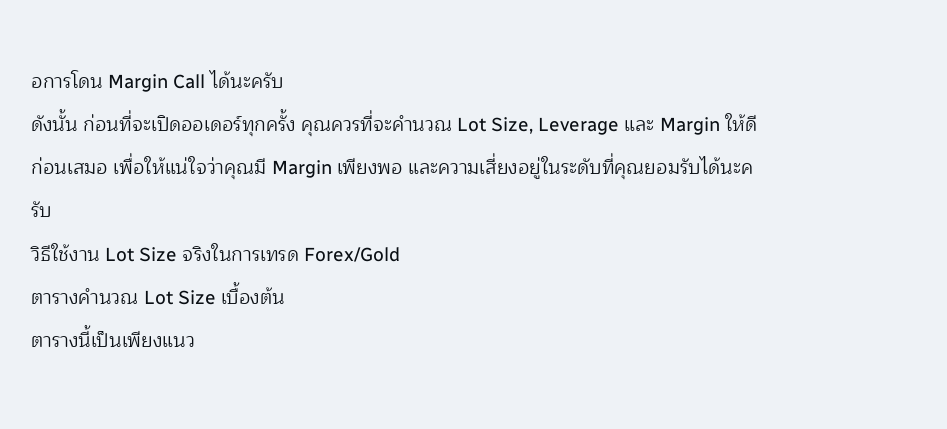อการโดน Margin Call ได้นะครับ
ดังนั้น ก่อนที่จะเปิดออเดอร์ทุกครั้ง คุณควรที่จะคำนวณ Lot Size, Leverage และ Margin ให้ดีก่อนเสมอ เพื่อให้แน่ใจว่าคุณมี Margin เพียงพอ และความเสี่ยงอยู่ในระดับที่คุณยอมรับได้นะครับ
วิธีใช้งาน Lot Size จริงในการเทรด Forex/Gold
ตารางคำนวณ Lot Size เบื้องต้น
ตารางนี้เป็นเพียงแนว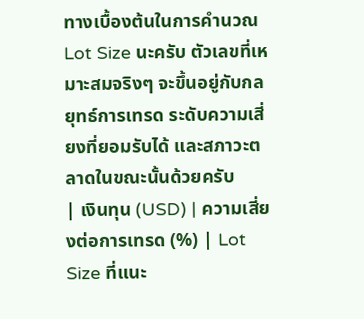ทางเบื้องต้นในการคำนวณ Lot Size นะครับ ตัวเลขที่เหมาะสมจริงๆ จะขึ้นอยู่กับกลยุทธ์การเทรด ระดับความเสี่ยงที่ยอมรับได้ และสภาวะตลาดในขณะนั้นด้วยครับ
| เงินทุน (USD) | ความเสี่ยงต่อการเทรด (%) | Lot Size ที่แนะ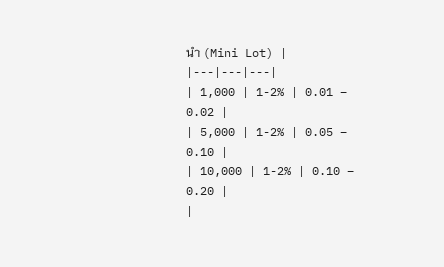นำ (Mini Lot) |
|---|---|---|
| 1,000 | 1-2% | 0.01 – 0.02 |
| 5,000 | 1-2% | 0.05 – 0.10 |
| 10,000 | 1-2% | 0.10 – 0.20 |
|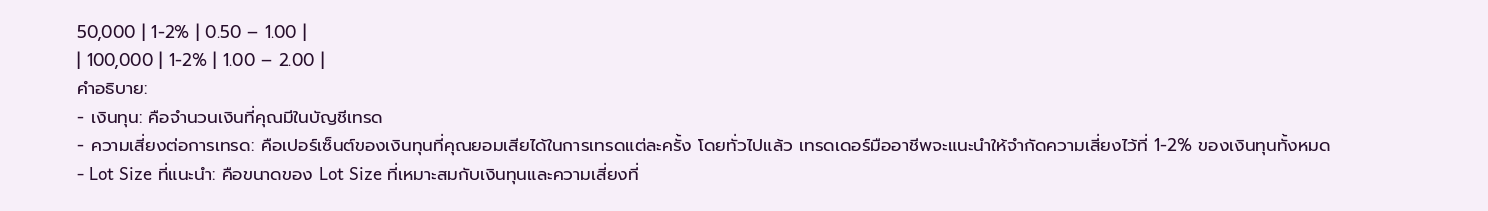50,000 | 1-2% | 0.50 – 1.00 |
| 100,000 | 1-2% | 1.00 – 2.00 |
คำอธิบาย:
- เงินทุน: คือจำนวนเงินที่คุณมีในบัญชีเทรด
- ความเสี่ยงต่อการเทรด: คือเปอร์เซ็นต์ของเงินทุนที่คุณยอมเสียได้ในการเทรดแต่ละครั้ง โดยทั่วไปแล้ว เทรดเดอร์มืออาชีพจะแนะนำให้จำกัดความเสี่ยงไว้ที่ 1-2% ของเงินทุนทั้งหมด
- Lot Size ที่แนะนำ: คือขนาดของ Lot Size ที่เหมาะสมกับเงินทุนและความเสี่ยงที่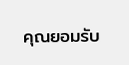คุณยอมรับ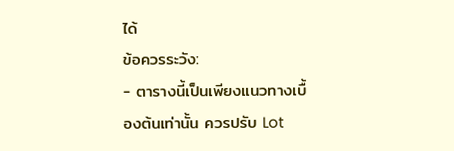ได้
ข้อควรระวัง:
- ตารางนี้เป็นเพียงแนวทางเบื้องต้นเท่านั้น ควรปรับ Lot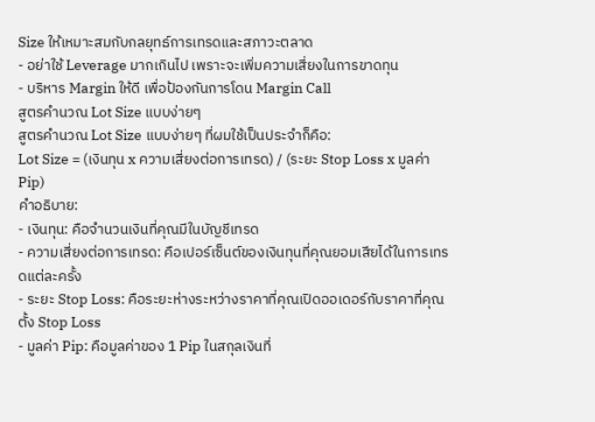Size ให้เหมาะสมกับกลยุทธ์การเทรดและสภาวะตลาด
- อย่าใช้ Leverage มากเกินไป เพราะจะเพิ่มความเสี่ยงในการขาดทุน
- บริหาร Margin ให้ดี เพื่อป้องกันการโดน Margin Call
สูตรคำนวณ Lot Size แบบง่ายๆ
สูตรคำนวณ Lot Size แบบง่ายๆ ที่ผมใช้เป็นประจำก็คือ:
Lot Size = (เงินทุน x ความเสี่ยงต่อการเทรด) / (ระยะ Stop Loss x มูลค่า Pip)
คำอธิบาย:
- เงินทุน: คือจำนวนเงินที่คุณมีในบัญชีเทรด
- ความเสี่ยงต่อการเทรด: คือเปอร์เซ็นต์ของเงินทุนที่คุณยอมเสียได้ในการเทรดแต่ละครั้ง
- ระยะ Stop Loss: คือระยะห่างระหว่างราคาที่คุณเปิดออเดอร์กับราคาที่คุณตั้ง Stop Loss
- มูลค่า Pip: คือมูลค่าของ 1 Pip ในสกุลเงินที่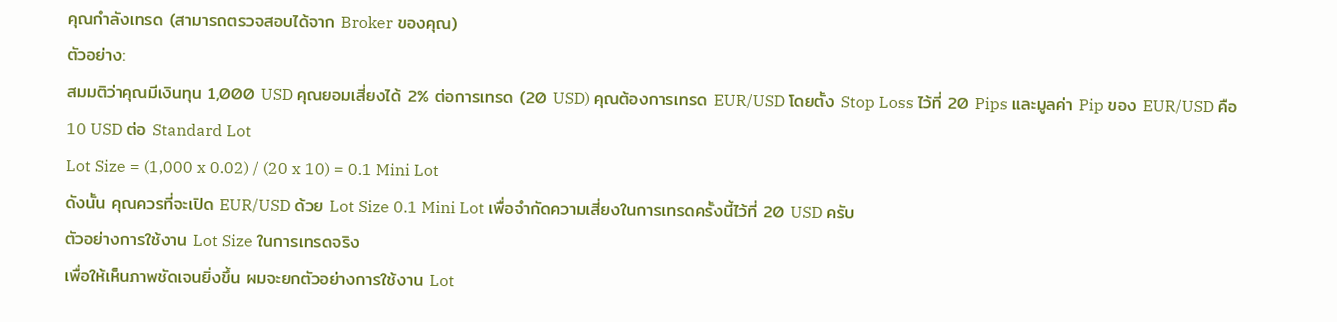คุณกำลังเทรด (สามารถตรวจสอบได้จาก Broker ของคุณ)
ตัวอย่าง:
สมมติว่าคุณมีเงินทุน 1,000 USD คุณยอมเสี่ยงได้ 2% ต่อการเทรด (20 USD) คุณต้องการเทรด EUR/USD โดยตั้ง Stop Loss ไว้ที่ 20 Pips และมูลค่า Pip ของ EUR/USD คือ 10 USD ต่อ Standard Lot
Lot Size = (1,000 x 0.02) / (20 x 10) = 0.1 Mini Lot
ดังนั้น คุณควรที่จะเปิด EUR/USD ด้วย Lot Size 0.1 Mini Lot เพื่อจำกัดความเสี่ยงในการเทรดครั้งนี้ไว้ที่ 20 USD ครับ
ตัวอย่างการใช้งาน Lot Size ในการเทรดจริง
เพื่อให้เห็นภาพชัดเจนยิ่งขึ้น ผมจะยกตัวอย่างการใช้งาน Lot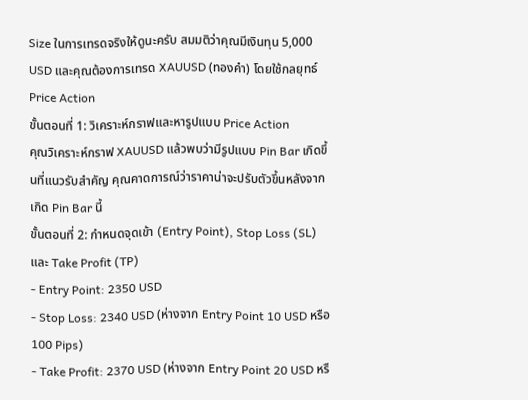Size ในการเทรดจริงให้ดูนะครับ สมมติว่าคุณมีเงินทุน 5,000 USD และคุณต้องการเทรด XAUUSD (ทองคำ) โดยใช้กลยุทธ์ Price Action
ขั้นตอนที่ 1: วิเคราะห์กราฟและหารูปแบบ Price Action
คุณวิเคราะห์กราฟ XAUUSD แล้วพบว่ามีรูปแบบ Pin Bar เกิดขึ้นที่แนวรับสำคัญ คุณคาดการณ์ว่าราคาน่าจะปรับตัวขึ้นหลังจากเกิด Pin Bar นี้
ขั้นตอนที่ 2: กำหนดจุดเข้า (Entry Point), Stop Loss (SL) และ Take Profit (TP)
- Entry Point: 2350 USD
- Stop Loss: 2340 USD (ห่างจาก Entry Point 10 USD หรือ 100 Pips)
- Take Profit: 2370 USD (ห่างจาก Entry Point 20 USD หรื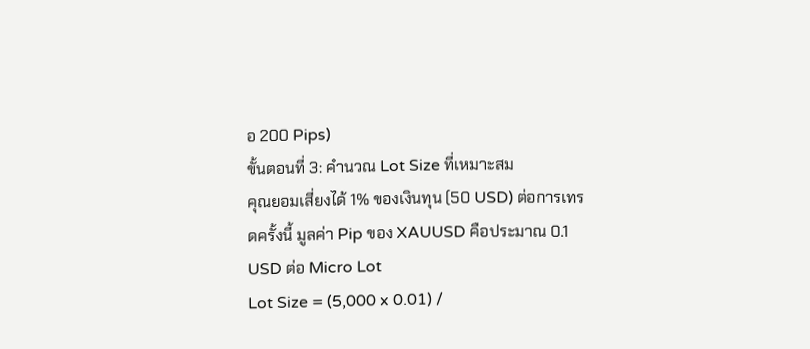อ 200 Pips)
ขั้นตอนที่ 3: คำนวณ Lot Size ที่เหมาะสม
คุณยอมเสี่ยงได้ 1% ของเงินทุน (50 USD) ต่อการเทรดครั้งนี้ มูลค่า Pip ของ XAUUSD คือประมาณ 0.1 USD ต่อ Micro Lot
Lot Size = (5,000 x 0.01) /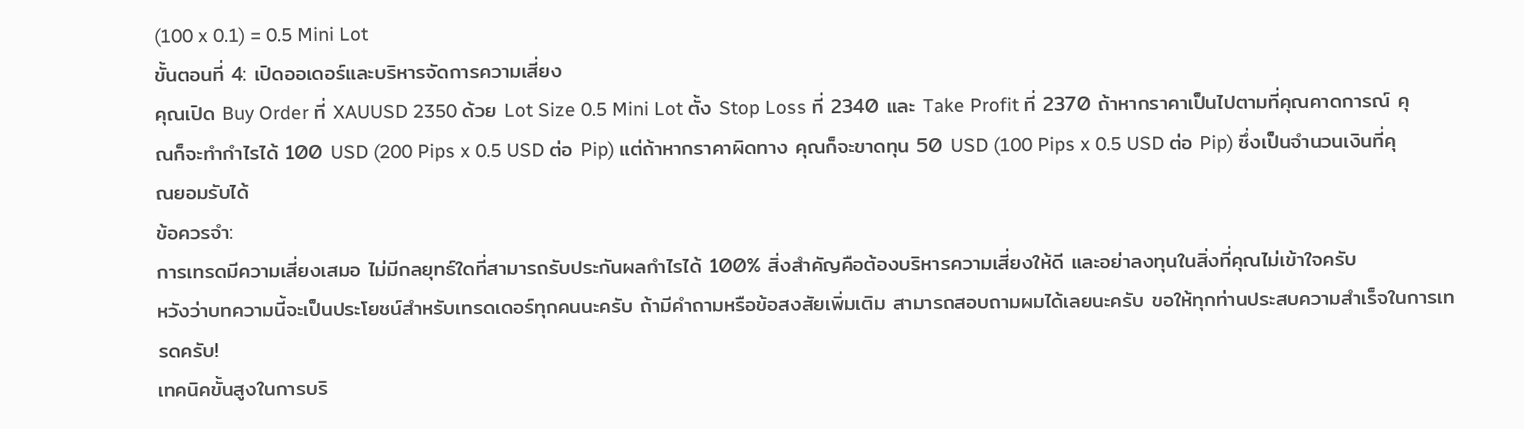(100 x 0.1) = 0.5 Mini Lot
ขั้นตอนที่ 4: เปิดออเดอร์และบริหารจัดการความเสี่ยง
คุณเปิด Buy Order ที่ XAUUSD 2350 ด้วย Lot Size 0.5 Mini Lot ตั้ง Stop Loss ที่ 2340 และ Take Profit ที่ 2370 ถ้าหากราคาเป็นไปตามที่คุณคาดการณ์ คุณก็จะทำกำไรได้ 100 USD (200 Pips x 0.5 USD ต่อ Pip) แต่ถ้าหากราคาผิดทาง คุณก็จะขาดทุน 50 USD (100 Pips x 0.5 USD ต่อ Pip) ซึ่งเป็นจำนวนเงินที่คุณยอมรับได้
ข้อควรจำ:
การเทรดมีความเสี่ยงเสมอ ไม่มีกลยุทธ์ใดที่สามารถรับประกันผลกำไรได้ 100% สิ่งสำคัญคือต้องบริหารความเสี่ยงให้ดี และอย่าลงทุนในสิ่งที่คุณไม่เข้าใจครับ
หวังว่าบทความนี้จะเป็นประโยชน์สำหรับเทรดเดอร์ทุกคนนะครับ ถ้ามีคำถามหรือข้อสงสัยเพิ่มเติม สามารถสอบถามผมได้เลยนะครับ ขอให้ทุกท่านประสบความสำเร็จในการเทรดครับ!
เทคนิคขั้นสูงในการบริ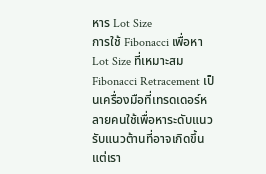หาร Lot Size
การใช้ Fibonacci เพื่อหา Lot Size ที่เหมาะสม
Fibonacci Retracement เป็นเครื่องมือที่เทรดเดอร์หลายคนใช้เพื่อหาระดับแนวรับแนวต้านที่อาจเกิดขึ้น แต่เรา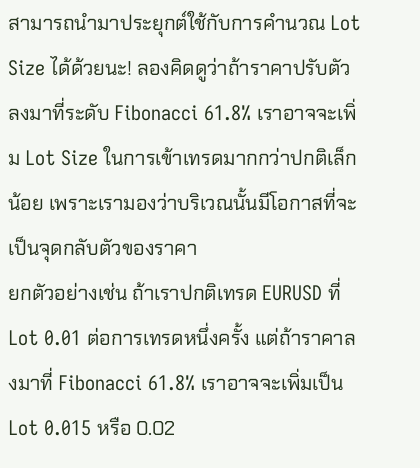สามารถนำมาประยุกต์ใช้กับการคำนวณ Lot Size ได้ด้วยนะ! ลองคิดดูว่าถ้าราคาปรับตัวลงมาที่ระดับ Fibonacci 61.8% เราอาจจะเพิ่ม Lot Size ในการเข้าเทรดมากกว่าปกติเล็กน้อย เพราะเรามองว่าบริเวณนั้นมีโอกาสที่จะเป็นจุดกลับตัวของราคา
ยกตัวอย่างเช่น ถ้าเราปกติเทรด EURUSD ที่ Lot 0.01 ต่อการเทรดหนึ่งครั้ง แต่ถ้าราคาลงมาที่ Fibonacci 61.8% เราอาจจะเพิ่มเป็น Lot 0.015 หรือ 0.02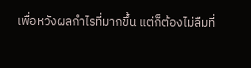เพื่อหวังผลกำไรที่มากขึ้น แต่ก็ต้องไม่ลืมที่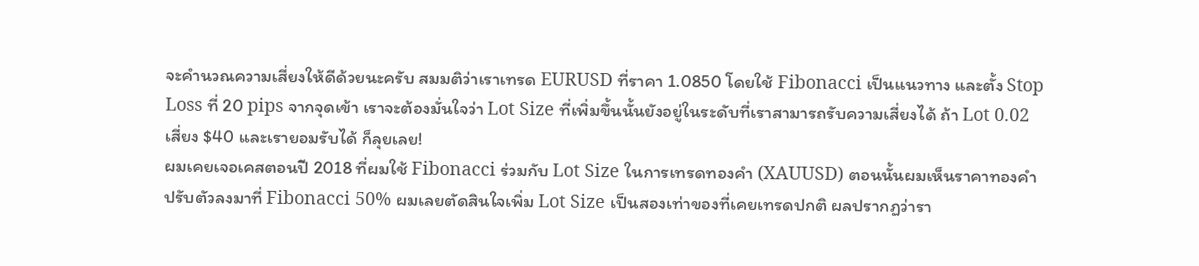จะคำนวณความเสี่ยงให้ดีด้วยนะครับ สมมติว่าเราเทรด EURUSD ที่ราคา 1.0850 โดยใช้ Fibonacci เป็นแนวทาง และตั้ง Stop Loss ที่ 20 pips จากจุดเข้า เราจะต้องมั่นใจว่า Lot Size ที่เพิ่มขึ้นนั้นยังอยู่ในระดับที่เราสามารถรับความเสี่ยงได้ ถ้า Lot 0.02 เสี่ยง $40 และเรายอมรับได้ ก็ลุยเลย!
ผมเคยเจอเคสตอนปี 2018 ที่ผมใช้ Fibonacci ร่วมกับ Lot Size ในการเทรดทองคำ (XAUUSD) ตอนนั้นผมเห็นราคาทองคำปรับตัวลงมาที่ Fibonacci 50% ผมเลยตัดสินใจเพิ่ม Lot Size เป็นสองเท่าของที่เคยเทรดปกติ ผลปรากฏว่ารา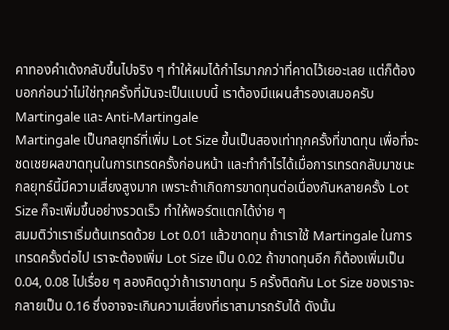คาทองคำเด้งกลับขึ้นไปจริง ๆ ทำให้ผมได้กำไรมากกว่าที่คาดไว้เยอะเลย แต่ก็ต้องบอกก่อนว่าไม่ใช่ทุกครั้งที่มันจะเป็นแบบนี้ เราต้องมีแผนสำรองเสมอครับ
Martingale และ Anti-Martingale
Martingale เป็นกลยุทธ์ที่เพิ่ม Lot Size ขึ้นเป็นสองเท่าทุกครั้งที่ขาดทุน เพื่อที่จะชดเชยผลขาดทุนในการเทรดครั้งก่อนหน้า และทำกำไรได้เมื่อการเทรดกลับมาชนะ กลยุทธ์นี้มีความเสี่ยงสูงมาก เพราะถ้าเกิดการขาดทุนต่อเนื่องกันหลายครั้ง Lot Size ก็จะเพิ่มขึ้นอย่างรวดเร็ว ทำให้พอร์ตแตกได้ง่าย ๆ
สมมติว่าเราเริ่มต้นเทรดด้วย Lot 0.01 แล้วขาดทุน ถ้าเราใช้ Martingale ในการเทรดครั้งต่อไป เราจะต้องเพิ่ม Lot Size เป็น 0.02 ถ้าขาดทุนอีก ก็ต้องเพิ่มเป็น 0.04, 0.08 ไปเรื่อย ๆ ลองคิดดูว่าถ้าเราขาดทุน 5 ครั้งติดกัน Lot Size ของเราจะกลายเป็น 0.16 ซึ่งอาจจะเกินความเสี่ยงที่เราสามารถรับได้ ดังนั้น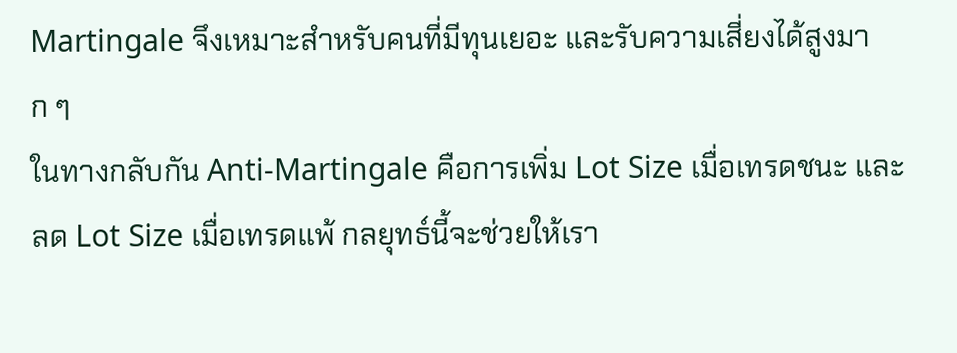Martingale จึงเหมาะสำหรับคนที่มีทุนเยอะ และรับความเสี่ยงได้สูงมาก ๆ
ในทางกลับกัน Anti-Martingale คือการเพิ่ม Lot Size เมื่อเทรดชนะ และลด Lot Size เมื่อเทรดแพ้ กลยุทธ์นี้จะช่วยให้เรา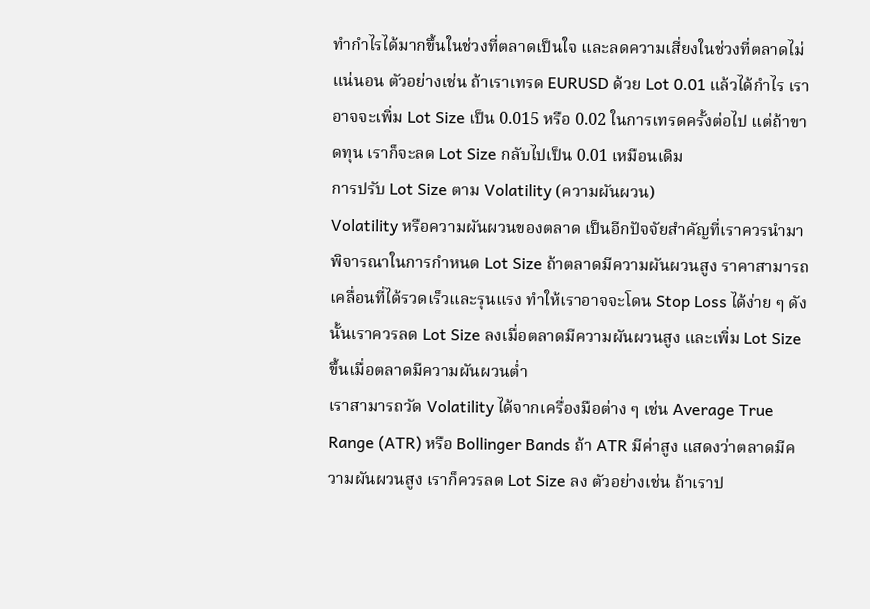ทำกำไรได้มากขึ้นในช่วงที่ตลาดเป็นใจ และลดความเสี่ยงในช่วงที่ตลาดไม่แน่นอน ตัวอย่างเช่น ถ้าเราเทรด EURUSD ด้วย Lot 0.01 แล้วได้กำไร เราอาจจะเพิ่ม Lot Size เป็น 0.015 หรือ 0.02 ในการเทรดครั้งต่อไป แต่ถ้าขาดทุน เราก็จะลด Lot Size กลับไปเป็น 0.01 เหมือนเดิม
การปรับ Lot Size ตาม Volatility (ความผันผวน)
Volatility หรือความผันผวนของตลาด เป็นอีกปัจจัยสำคัญที่เราควรนำมาพิจารณาในการกำหนด Lot Size ถ้าตลาดมีความผันผวนสูง ราคาสามารถเคลื่อนที่ได้รวดเร็วและรุนแรง ทำให้เราอาจจะโดน Stop Loss ได้ง่าย ๆ ดังนั้นเราควรลด Lot Size ลงเมื่อตลาดมีความผันผวนสูง และเพิ่ม Lot Size ขึ้นเมื่อตลาดมีความผันผวนต่ำ
เราสามารถวัด Volatility ได้จากเครื่องมือต่าง ๆ เช่น Average True Range (ATR) หรือ Bollinger Bands ถ้า ATR มีค่าสูง แสดงว่าตลาดมีความผันผวนสูง เราก็ควรลด Lot Size ลง ตัวอย่างเช่น ถ้าเราป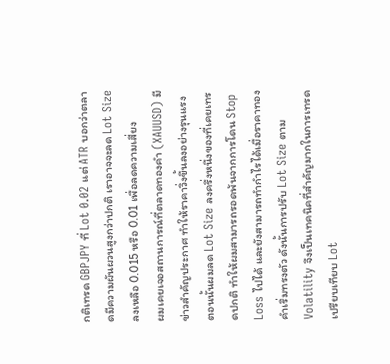กติเทรด GBPJPY ที่ Lot 0.02 แต่ ATR บอกว่าตลาดมีความผันผวนสูงกว่าปกติ เราอาจจะลด Lot Size ลงเหลือ 0.015 หรือ 0.01 เพื่อลดความเสี่ยง
ผมเคยเจอสถานการณ์ที่ตลาดทองคำ (XAUUSD) มีข่าวสำคัญประกาศ ทำให้ราคาวิ่งขึ้นลงอย่างรุนแรง ตอนนั้นผมลด Lot Size ลงครึ่งหนึ่งของที่เคยเทรดปกติ ทำให้ผมสามารถรอดพ้นจากการโดน Stop Loss ไปได้ และยังสามารถทำกำไรได้เมื่อราคาทองคำเริ่มทรงตัว ดังนั้นการปรับ Lot Size ตาม Volatility จึงเป็นเทคนิคที่สำคัญมากในการเทรด
เปรียบเทียบ Lot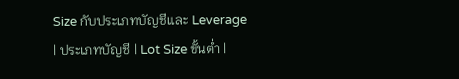Size กับประเภทบัญชีและ Leverage
| ประเภทบัญชี | Lot Size ขั้นต่ำ |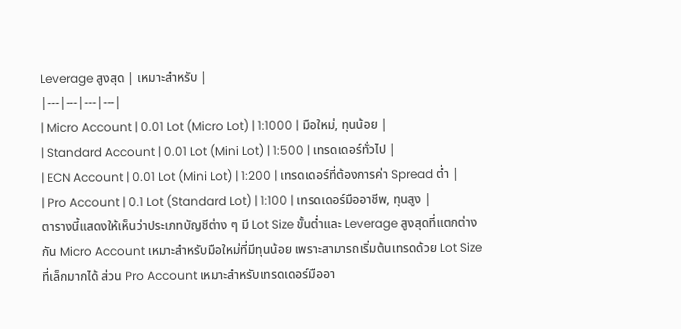Leverage สูงสุด | เหมาะสำหรับ |
|---|---|---|---|
| Micro Account | 0.01 Lot (Micro Lot) | 1:1000 | มือใหม่, ทุนน้อย |
| Standard Account | 0.01 Lot (Mini Lot) | 1:500 | เทรดเดอร์ทั่วไป |
| ECN Account | 0.01 Lot (Mini Lot) | 1:200 | เทรดเดอร์ที่ต้องการค่า Spread ต่ำ |
| Pro Account | 0.1 Lot (Standard Lot) | 1:100 | เทรดเดอร์มืออาชีพ, ทุนสูง |
ตารางนี้แสดงให้เห็นว่าประเภทบัญชีต่าง ๆ มี Lot Size ขั้นต่ำและ Leverage สูงสุดที่แตกต่างกัน Micro Account เหมาะสำหรับมือใหม่ที่มีทุนน้อย เพราะสามารถเริ่มต้นเทรดด้วย Lot Size ที่เล็กมากได้ ส่วน Pro Account เหมาะสำหรับเทรดเดอร์มืออา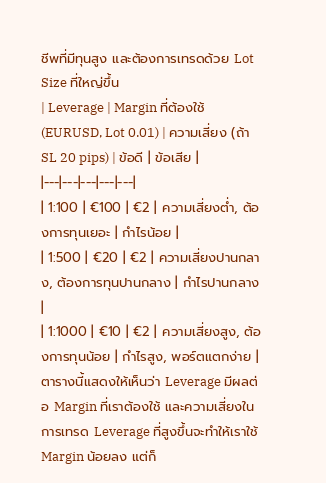ชีพที่มีทุนสูง และต้องการเทรดด้วย Lot Size ที่ใหญ่ขึ้น
| Leverage | Margin ที่ต้องใช้ (EURUSD, Lot 0.01) | ความเสี่ยง (ถ้า SL 20 pips) | ข้อดี | ข้อเสีย |
|---|---|---|---|---|
| 1:100 | €100 | €2 | ความเสี่ยงต่ำ, ต้องการทุนเยอะ | กำไรน้อย |
| 1:500 | €20 | €2 | ความเสี่ยงปานกลาง, ต้องการทุนปานกลาง | กำไรปานกลาง |
| 1:1000 | €10 | €2 | ความเสี่ยงสูง, ต้องการทุนน้อย | กำไรสูง, พอร์ตแตกง่าย |
ตารางนี้แสดงให้เห็นว่า Leverage มีผลต่อ Margin ที่เราต้องใช้ และความเสี่ยงในการเทรด Leverage ที่สูงขึ้นจะทำให้เราใช้ Margin น้อยลง แต่ก็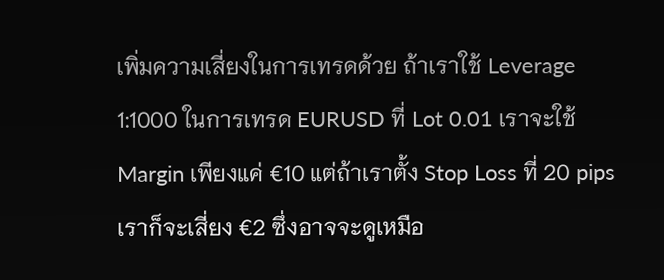เพิ่มความเสี่ยงในการเทรดด้วย ถ้าเราใช้ Leverage 1:1000 ในการเทรด EURUSD ที่ Lot 0.01 เราจะใช้ Margin เพียงแค่ €10 แต่ถ้าเราตั้ง Stop Loss ที่ 20 pips เราก็จะเสี่ยง €2 ซึ่งอาจจะดูเหมือ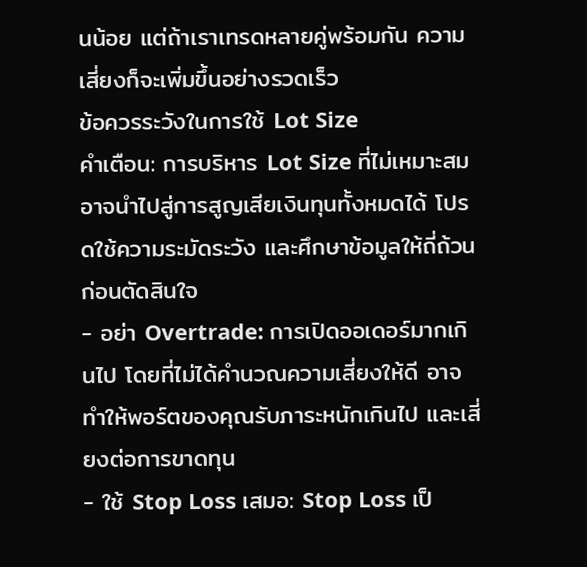นน้อย แต่ถ้าเราเทรดหลายคู่พร้อมกัน ความเสี่ยงก็จะเพิ่มขึ้นอย่างรวดเร็ว
ข้อควรระวังในการใช้ Lot Size
คำเตือน: การบริหาร Lot Size ที่ไม่เหมาะสม อาจนำไปสู่การสูญเสียเงินทุนทั้งหมดได้ โปรดใช้ความระมัดระวัง และศึกษาข้อมูลให้ถี่ถ้วนก่อนตัดสินใจ
- อย่า Overtrade: การเปิดออเดอร์มากเกินไป โดยที่ไม่ได้คำนวณความเสี่ยงให้ดี อาจทำให้พอร์ตของคุณรับภาระหนักเกินไป และเสี่ยงต่อการขาดทุน
- ใช้ Stop Loss เสมอ: Stop Loss เป็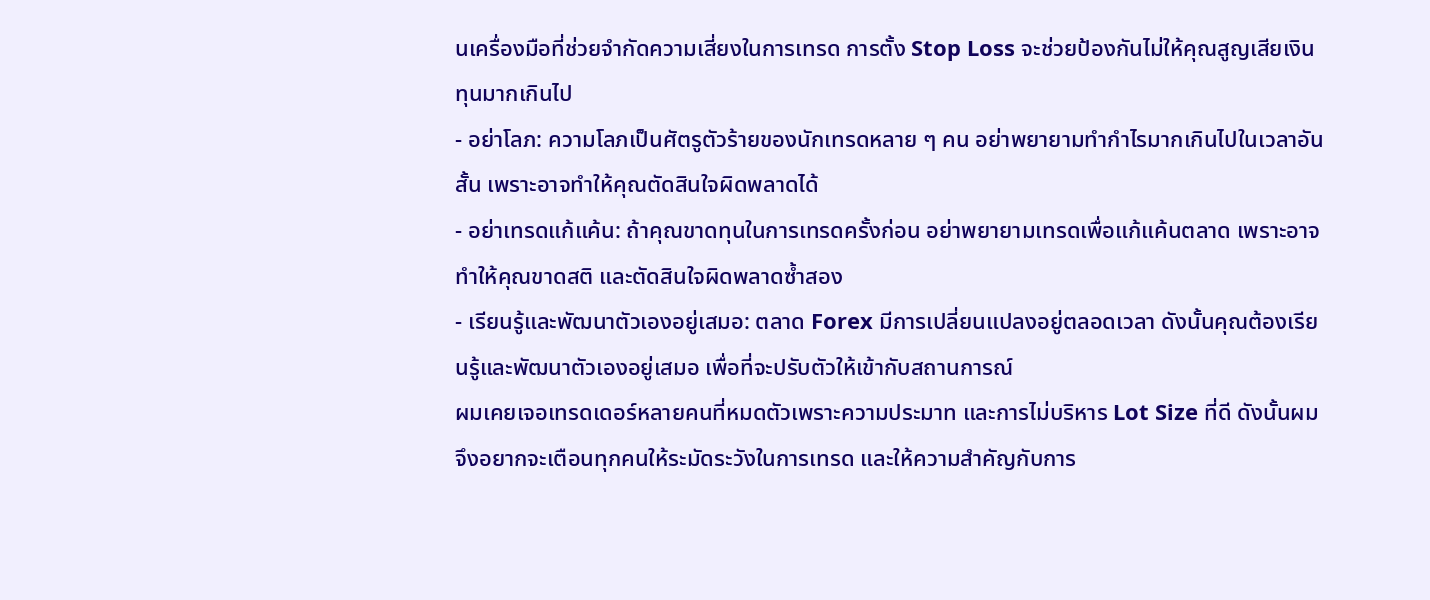นเครื่องมือที่ช่วยจำกัดความเสี่ยงในการเทรด การตั้ง Stop Loss จะช่วยป้องกันไม่ให้คุณสูญเสียเงินทุนมากเกินไป
- อย่าโลภ: ความโลภเป็นศัตรูตัวร้ายของนักเทรดหลาย ๆ คน อย่าพยายามทำกำไรมากเกินไปในเวลาอันสั้น เพราะอาจทำให้คุณตัดสินใจผิดพลาดได้
- อย่าเทรดแก้แค้น: ถ้าคุณขาดทุนในการเทรดครั้งก่อน อย่าพยายามเทรดเพื่อแก้แค้นตลาด เพราะอาจทำให้คุณขาดสติ และตัดสินใจผิดพลาดซ้ำสอง
- เรียนรู้และพัฒนาตัวเองอยู่เสมอ: ตลาด Forex มีการเปลี่ยนแปลงอยู่ตลอดเวลา ดังนั้นคุณต้องเรียนรู้และพัฒนาตัวเองอยู่เสมอ เพื่อที่จะปรับตัวให้เข้ากับสถานการณ์
ผมเคยเจอเทรดเดอร์หลายคนที่หมดตัวเพราะความประมาท และการไม่บริหาร Lot Size ที่ดี ดังนั้นผมจึงอยากจะเตือนทุกคนให้ระมัดระวังในการเทรด และให้ความสำคัญกับการ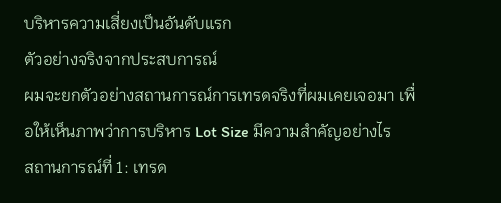บริหารความเสี่ยงเป็นอันดับแรก
ตัวอย่างจริงจากประสบการณ์
ผมจะยกตัวอย่างสถานการณ์การเทรดจริงที่ผมเคยเจอมา เพื่อให้เห็นภาพว่าการบริหาร Lot Size มีความสำคัญอย่างไร
สถานการณ์ที่ 1: เทรด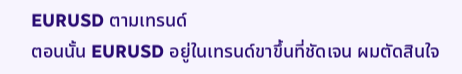EURUSD ตามเทรนด์
ตอนนั้น EURUSD อยู่ในเทรนด์ขาขึ้นที่ชัดเจน ผมตัดสินใจ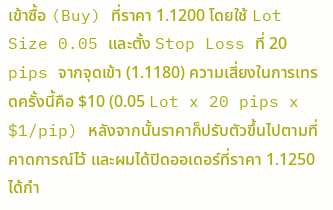เข้าซื้อ (Buy) ที่ราคา 1.1200 โดยใช้ Lot Size 0.05 และตั้ง Stop Loss ที่ 20 pips จากจุดเข้า (1.1180) ความเสี่ยงในการเทรดครั้งนี้คือ $10 (0.05 Lot x 20 pips x $1/pip) หลังจากนั้นราคาก็ปรับตัวขึ้นไปตามที่คาดการณ์ไว้ และผมได้ปิดออเดอร์ที่ราคา 1.1250 ได้กำ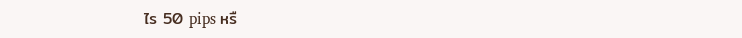ไร 50 pips หรื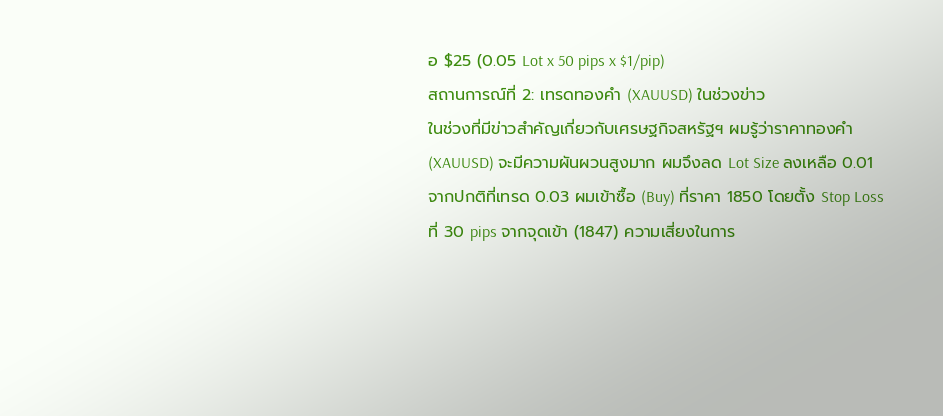อ $25 (0.05 Lot x 50 pips x $1/pip)
สถานการณ์ที่ 2: เทรดทองคำ (XAUUSD) ในช่วงข่าว
ในช่วงที่มีข่าวสำคัญเกี่ยวกับเศรษฐกิจสหรัฐฯ ผมรู้ว่าราคาทองคำ (XAUUSD) จะมีความผันผวนสูงมาก ผมจึงลด Lot Size ลงเหลือ 0.01 จากปกติที่เทรด 0.03 ผมเข้าซื้อ (Buy) ที่ราคา 1850 โดยตั้ง Stop Loss ที่ 30 pips จากจุดเข้า (1847) ความเสี่ยงในการ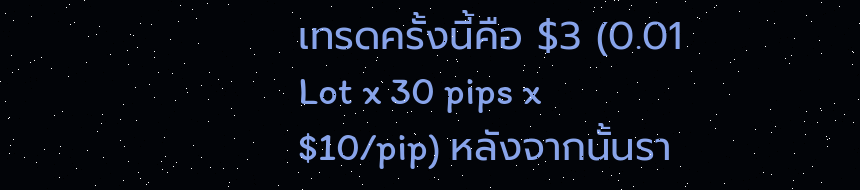เทรดครั้งนี้คือ $3 (0.01 Lot x 30 pips x $10/pip) หลังจากนั้นรา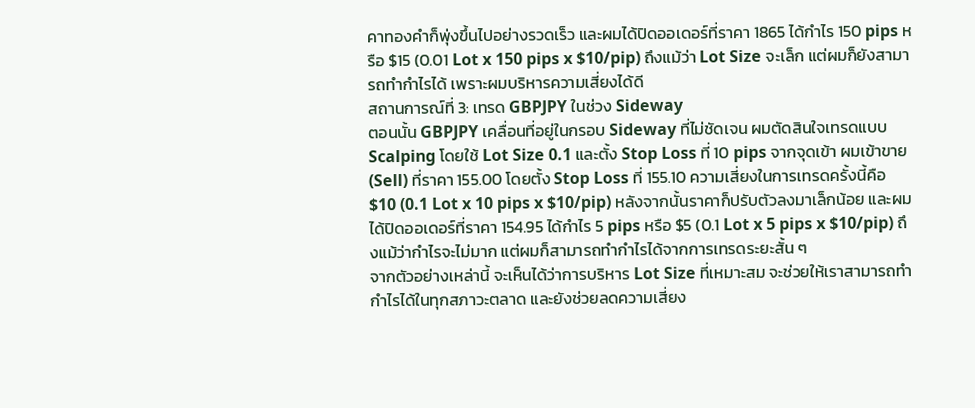คาทองคำก็พุ่งขึ้นไปอย่างรวดเร็ว และผมได้ปิดออเดอร์ที่ราคา 1865 ได้กำไร 150 pips หรือ $15 (0.01 Lot x 150 pips x $10/pip) ถึงแม้ว่า Lot Size จะเล็ก แต่ผมก็ยังสามารถทำกำไรได้ เพราะผมบริหารความเสี่ยงได้ดี
สถานการณ์ที่ 3: เทรด GBPJPY ในช่วง Sideway
ตอนนั้น GBPJPY เคลื่อนที่อยู่ในกรอบ Sideway ที่ไม่ชัดเจน ผมตัดสินใจเทรดแบบ Scalping โดยใช้ Lot Size 0.1 และตั้ง Stop Loss ที่ 10 pips จากจุดเข้า ผมเข้าขาย (Sell) ที่ราคา 155.00 โดยตั้ง Stop Loss ที่ 155.10 ความเสี่ยงในการเทรดครั้งนี้คือ $10 (0.1 Lot x 10 pips x $10/pip) หลังจากนั้นราคาก็ปรับตัวลงมาเล็กน้อย และผมได้ปิดออเดอร์ที่ราคา 154.95 ได้กำไร 5 pips หรือ $5 (0.1 Lot x 5 pips x $10/pip) ถึงแม้ว่ากำไรจะไม่มาก แต่ผมก็สามารถทำกำไรได้จากการเทรดระยะสั้น ๆ
จากตัวอย่างเหล่านี้ จะเห็นได้ว่าการบริหาร Lot Size ที่เหมาะสม จะช่วยให้เราสามารถทำกำไรได้ในทุกสภาวะตลาด และยังช่วยลดความเสี่ยง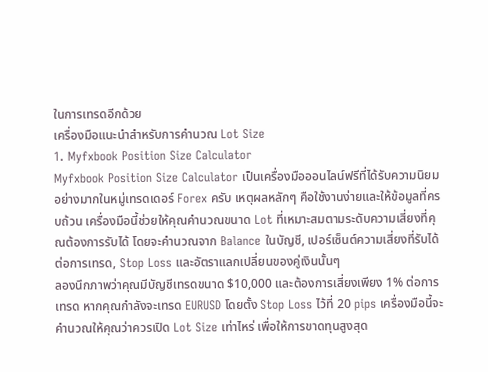ในการเทรดอีกด้วย
เครื่องมือแนะนำสำหรับการคำนวณ Lot Size
1. Myfxbook Position Size Calculator
Myfxbook Position Size Calculator เป็นเครื่องมือออนไลน์ฟรีที่ได้รับความนิยมอย่างมากในหมู่เทรดเดอร์ Forex ครับ เหตุผลหลักๆ คือใช้งานง่ายและให้ข้อมูลที่ครบถ้วน เครื่องมือนี้ช่วยให้คุณคำนวณขนาด Lot ที่เหมาะสมตามระดับความเสี่ยงที่คุณต้องการรับได้ โดยจะคำนวณจาก Balance ในบัญชี, เปอร์เซ็นต์ความเสี่ยงที่รับได้ต่อการเทรด, Stop Loss และอัตราแลกเปลี่ยนของคู่เงินนั้นๆ
ลองนึกภาพว่าคุณมีบัญชีเทรดขนาด $10,000 และต้องการเสี่ยงเพียง 1% ต่อการเทรด หากคุณกำลังจะเทรด EURUSD โดยตั้ง Stop Loss ไว้ที่ 20 pips เครื่องมือนี้จะคำนวณให้คุณว่าควรเปิด Lot Size เท่าไหร่ เพื่อให้การขาดทุนสูงสุด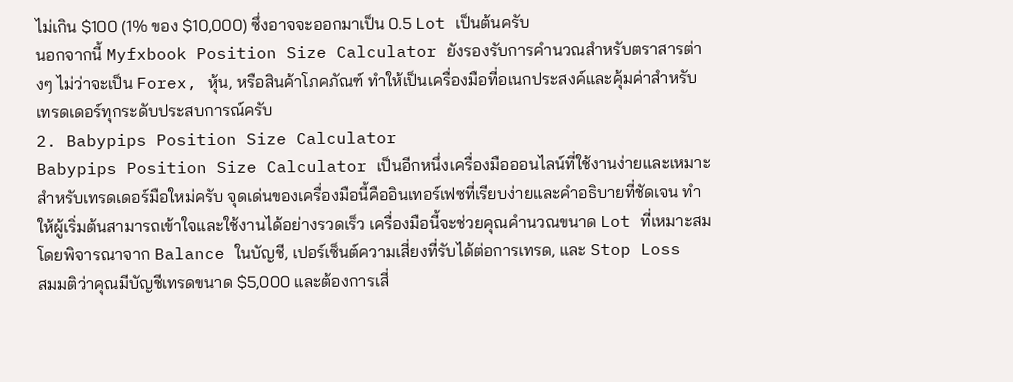ไม่เกิน $100 (1% ของ $10,000) ซึ่งอาจจะออกมาเป็น 0.5 Lot เป็นต้นครับ
นอกจากนี้ Myfxbook Position Size Calculator ยังรองรับการคำนวณสำหรับตราสารต่างๆ ไม่ว่าจะเป็น Forex, หุ้น, หรือสินค้าโภคภัณฑ์ ทำให้เป็นเครื่องมือที่อเนกประสงค์และคุ้มค่าสำหรับเทรดเดอร์ทุกระดับประสบการณ์ครับ
2. Babypips Position Size Calculator
Babypips Position Size Calculator เป็นอีกหนึ่งเครื่องมือออนไลน์ที่ใช้งานง่ายและเหมาะสำหรับเทรดเดอร์มือใหม่ครับ จุดเด่นของเครื่องมือนี้คืออินเทอร์เฟซที่เรียบง่ายและคำอธิบายที่ชัดเจน ทำให้ผู้เริ่มต้นสามารถเข้าใจและใช้งานได้อย่างรวดเร็ว เครื่องมือนี้จะช่วยคุณคำนวณขนาด Lot ที่เหมาะสมโดยพิจารณาจาก Balance ในบัญชี, เปอร์เซ็นต์ความเสี่ยงที่รับได้ต่อการเทรด, และ Stop Loss
สมมติว่าคุณมีบัญชีเทรดขนาด $5,000 และต้องการเสี่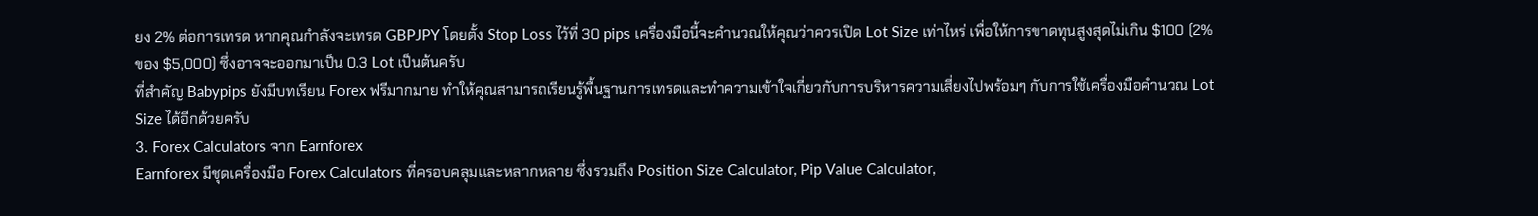ยง 2% ต่อการเทรด หากคุณกำลังจะเทรด GBPJPY โดยตั้ง Stop Loss ไว้ที่ 30 pips เครื่องมือนี้จะคำนวณให้คุณว่าควรเปิด Lot Size เท่าไหร่ เพื่อให้การขาดทุนสูงสุดไม่เกิน $100 (2% ของ $5,000) ซึ่งอาจจะออกมาเป็น 0.3 Lot เป็นต้นครับ
ที่สำคัญ Babypips ยังมีบทเรียน Forex ฟรีมากมาย ทำให้คุณสามารถเรียนรู้พื้นฐานการเทรดและทำความเข้าใจเกี่ยวกับการบริหารความเสี่ยงไปพร้อมๆ กับการใช้เครื่องมือคำนวณ Lot Size ได้อีกด้วยครับ
3. Forex Calculators จาก Earnforex
Earnforex มีชุดเครื่องมือ Forex Calculators ที่ครอบคลุมและหลากหลาย ซึ่งรวมถึง Position Size Calculator, Pip Value Calculator,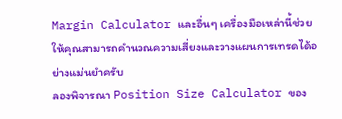Margin Calculator และอื่นๆ เครื่องมือเหล่านี้ช่วยให้คุณสามารถคำนวณความเสี่ยงและวางแผนการเทรดได้อย่างแม่นยำครับ
ลองพิจารณา Position Size Calculator ของ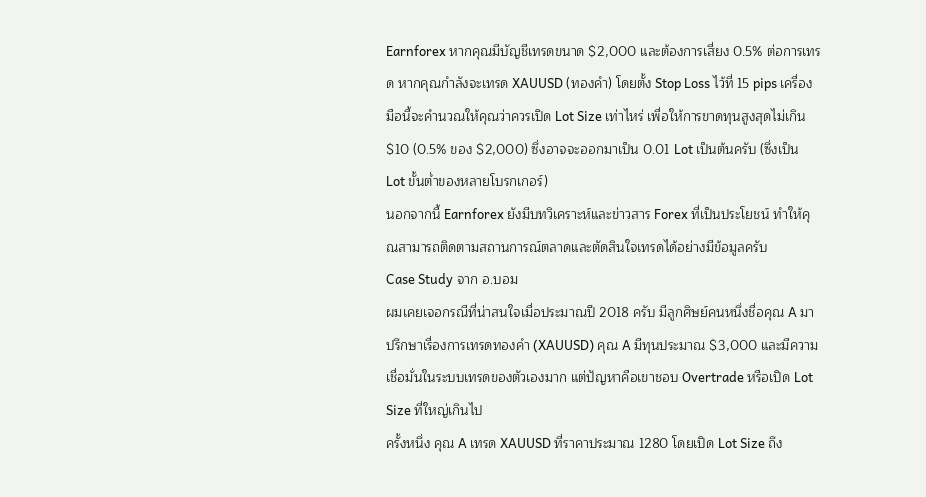Earnforex หากคุณมีบัญชีเทรดขนาด $2,000 และต้องการเสี่ยง 0.5% ต่อการเทรด หากคุณกำลังจะเทรด XAUUSD (ทองคำ) โดยตั้ง Stop Loss ไว้ที่ 15 pips เครื่องมือนี้จะคำนวณให้คุณว่าควรเปิด Lot Size เท่าไหร่ เพื่อให้การขาดทุนสูงสุดไม่เกิน $10 (0.5% ของ $2,000) ซึ่งอาจจะออกมาเป็น 0.01 Lot เป็นต้นครับ (ซึ่งเป็น Lot ขั้นต่ำของหลายโบรกเกอร์)
นอกจากนี้ Earnforex ยังมีบทวิเคราะห์และข่าวสาร Forex ที่เป็นประโยชน์ ทำให้คุณสามารถติดตามสถานการณ์ตลาดและตัดสินใจเทรดได้อย่างมีข้อมูลครับ
Case Study จาก อ.บอม
ผมเคยเจอกรณีที่น่าสนใจเมื่อประมาณปี 2018 ครับ มีลูกศิษย์คนหนึ่งชื่อคุณ A มาปรึกษาเรื่องการเทรดทองคำ (XAUUSD) คุณ A มีทุนประมาณ $3,000 และมีความเชื่อมั่นในระบบเทรดของตัวเองมาก แต่ปัญหาคือเขาชอบ Overtrade หรือเปิด Lot Size ที่ใหญ่เกินไป
ครั้งหนึ่ง คุณ A เทรด XAUUSD ที่ราคาประมาณ 1280 โดยเปิด Lot Size ถึง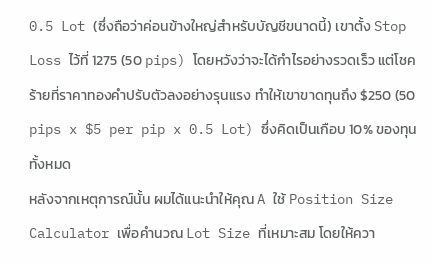0.5 Lot (ซึ่งถือว่าค่อนข้างใหญ่สำหรับบัญชีขนาดนี้) เขาตั้ง Stop Loss ไว้ที่ 1275 (50 pips) โดยหวังว่าจะได้กำไรอย่างรวดเร็ว แต่โชคร้ายที่ราคาทองคำปรับตัวลงอย่างรุนแรง ทำให้เขาขาดทุนถึง $250 (50 pips x $5 per pip x 0.5 Lot) ซึ่งคิดเป็นเกือบ 10% ของทุนทั้งหมด
หลังจากเหตุการณ์นั้น ผมได้แนะนำให้คุณ A ใช้ Position Size Calculator เพื่อคำนวณ Lot Size ที่เหมาะสม โดยให้ควา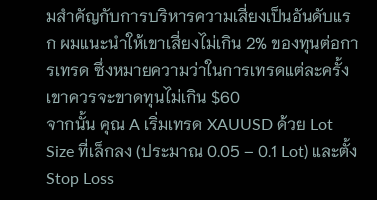มสำคัญกับการบริหารความเสี่ยงเป็นอันดับแรก ผมแนะนำให้เขาเสี่ยงไม่เกิน 2% ของทุนต่อการเทรด ซึ่งหมายความว่าในการเทรดแต่ละครั้ง เขาควรจะขาดทุนไม่เกิน $60
จากนั้น คุณ A เริ่มเทรด XAUUSD ด้วย Lot Size ที่เล็กลง (ประมาณ 0.05 – 0.1 Lot) และตั้ง Stop Loss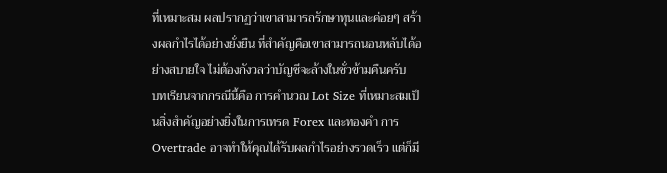ที่เหมาะสม ผลปรากฏว่าเขาสามารถรักษาทุนและค่อยๆ สร้างผลกำไรได้อย่างยั่งยืน ที่สำคัญคือเขาสามารถนอนหลับได้อย่างสบายใจ ไม่ต้องกังวลว่าบัญชีจะล้างในชั่วข้ามคืนครับ
บทเรียนจากกรณีนี้คือ การคำนวณ Lot Size ที่เหมาะสมเป็นสิ่งสำคัญอย่างยิ่งในการเทรด Forex และทองคำ การ Overtrade อาจทำให้คุณได้รับผลกำไรอย่างรวดเร็ว แต่ก็มี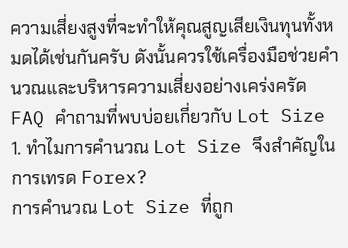ความเสี่ยงสูงที่จะทำให้คุณสูญเสียเงินทุนทั้งหมดได้เช่นกันครับ ดังนั้นควรใช้เครื่องมือช่วยคำนวณและบริหารความเสี่ยงอย่างเคร่งครัด
FAQ คำถามที่พบบ่อยเกี่ยวกับ Lot Size
1. ทำไมการคำนวณ Lot Size จึงสำคัญในการเทรด Forex?
การคำนวณ Lot Size ที่ถูก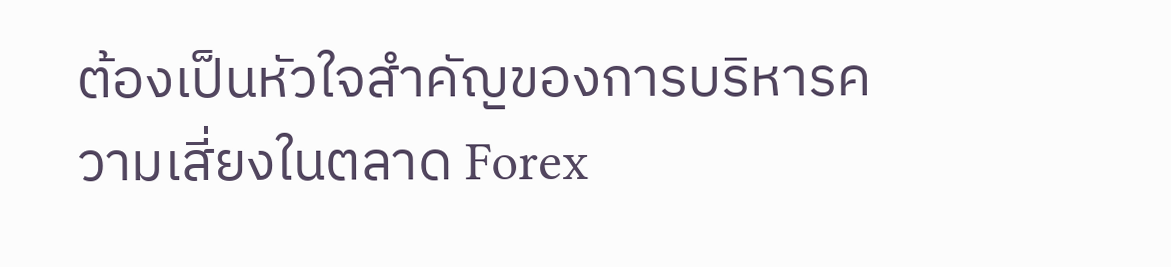ต้องเป็นหัวใจสำคัญของการบริหารความเสี่ยงในตลาด Forex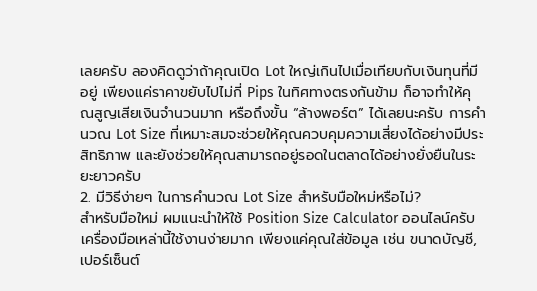เลยครับ ลองคิดดูว่าถ้าคุณเปิด Lot ใหญ่เกินไปเมื่อเทียบกับเงินทุนที่มีอยู่ เพียงแค่ราคาขยับไปไม่กี่ Pips ในทิศทางตรงกันข้าม ก็อาจทำให้คุณสูญเสียเงินจำนวนมาก หรือถึงขั้น “ล้างพอร์ต” ได้เลยนะครับ การคำนวณ Lot Size ที่เหมาะสมจะช่วยให้คุณควบคุมความเสี่ยงได้อย่างมีประสิทธิภาพ และยังช่วยให้คุณสามารถอยู่รอดในตลาดได้อย่างยั่งยืนในระยะยาวครับ
2. มีวิธีง่ายๆ ในการคำนวณ Lot Size สำหรับมือใหม่หรือไม่?
สำหรับมือใหม่ ผมแนะนำให้ใช้ Position Size Calculator ออนไลน์ครับ เครื่องมือเหล่านี้ใช้งานง่ายมาก เพียงแค่คุณใส่ข้อมูล เช่น ขนาดบัญชี, เปอร์เซ็นต์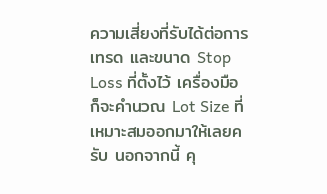ความเสี่ยงที่รับได้ต่อการเทรด และขนาด Stop Loss ที่ตั้งไว้ เครื่องมือก็จะคำนวณ Lot Size ที่เหมาะสมออกมาให้เลยครับ นอกจากนี้ คุ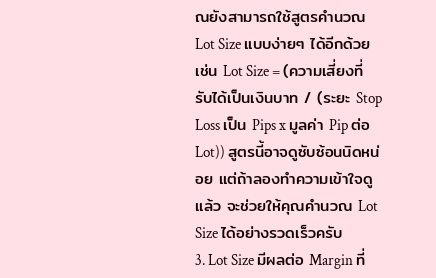ณยังสามารถใช้สูตรคำนวณ Lot Size แบบง่ายๆ ได้อีกด้วย เช่น Lot Size = (ความเสี่ยงที่รับได้เป็นเงินบาท / (ระยะ Stop Loss เป็น Pips x มูลค่า Pip ต่อ Lot)) สูตรนี้อาจดูซับซ้อนนิดหน่อย แต่ถ้าลองทำความเข้าใจดูแล้ว จะช่วยให้คุณคำนวณ Lot Size ได้อย่างรวดเร็วครับ
3. Lot Size มีผลต่อ Margin ที่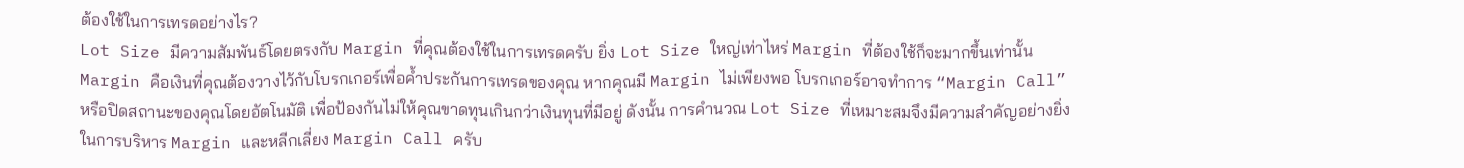ต้องใช้ในการเทรดอย่างไร?
Lot Size มีความสัมพันธ์โดยตรงกับ Margin ที่คุณต้องใช้ในการเทรดครับ ยิ่ง Lot Size ใหญ่เท่าไหร่ Margin ที่ต้องใช้ก็จะมากขึ้นเท่านั้น Margin คือเงินที่คุณต้องวางไว้กับโบรกเกอร์เพื่อค้ำประกันการเทรดของคุณ หากคุณมี Margin ไม่เพียงพอ โบรกเกอร์อาจทำการ “Margin Call” หรือปิดสถานะของคุณโดยอัตโนมัติ เพื่อป้องกันไม่ให้คุณขาดทุนเกินกว่าเงินทุนที่มีอยู่ ดังนั้น การคำนวณ Lot Size ที่เหมาะสมจึงมีความสำคัญอย่างยิ่งในการบริหาร Margin และหลีกเลี่ยง Margin Call ครับ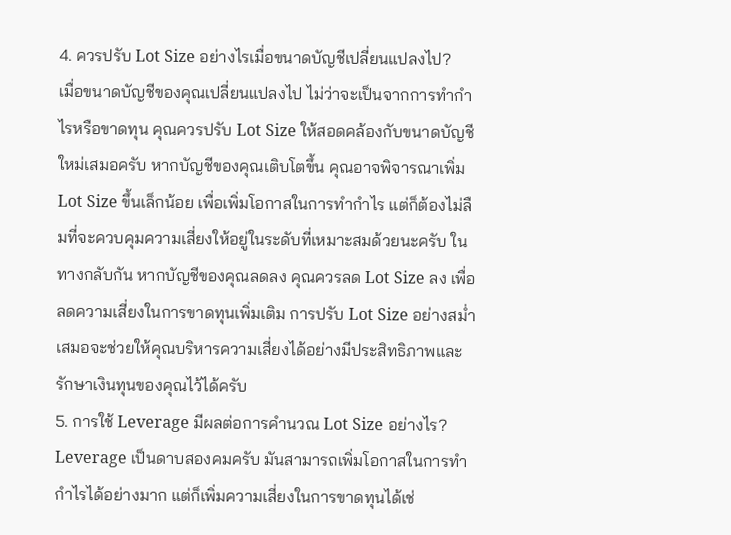4. ควรปรับ Lot Size อย่างไรเมื่อขนาดบัญชีเปลี่ยนแปลงไป?
เมื่อขนาดบัญชีของคุณเปลี่ยนแปลงไป ไม่ว่าจะเป็นจากการทำกำไรหรือขาดทุน คุณควรปรับ Lot Size ให้สอดคล้องกับขนาดบัญชีใหม่เสมอครับ หากบัญชีของคุณเติบโตขึ้น คุณอาจพิจารณาเพิ่ม Lot Size ขึ้นเล็กน้อย เพื่อเพิ่มโอกาสในการทำกำไร แต่ก็ต้องไม่ลืมที่จะควบคุมความเสี่ยงให้อยู่ในระดับที่เหมาะสมด้วยนะครับ ในทางกลับกัน หากบัญชีของคุณลดลง คุณควรลด Lot Size ลง เพื่อลดความเสี่ยงในการขาดทุนเพิ่มเติม การปรับ Lot Size อย่างสม่ำเสมอจะช่วยให้คุณบริหารความเสี่ยงได้อย่างมีประสิทธิภาพและรักษาเงินทุนของคุณไว้ได้ครับ
5. การใช้ Leverage มีผลต่อการคำนวณ Lot Size อย่างไร?
Leverage เป็นดาบสองคมครับ มันสามารถเพิ่มโอกาสในการทำกำไรได้อย่างมาก แต่ก็เพิ่มความเสี่ยงในการขาดทุนได้เช่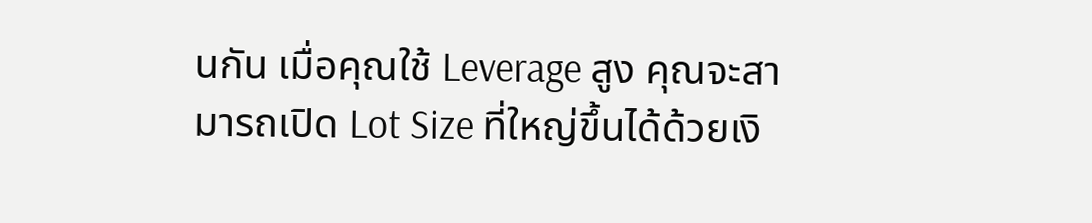นกัน เมื่อคุณใช้ Leverage สูง คุณจะสามารถเปิด Lot Size ที่ใหญ่ขึ้นได้ด้วยเงิ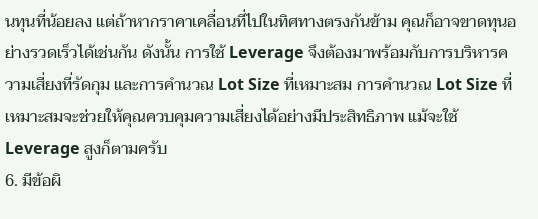นทุนที่น้อยลง แต่ถ้าหากราคาเคลื่อนที่ไปในทิศทางตรงกันข้าม คุณก็อาจขาดทุนอย่างรวดเร็วได้เช่นกัน ดังนั้น การใช้ Leverage จึงต้องมาพร้อมกับการบริหารความเสี่ยงที่รัดกุม และการคำนวณ Lot Size ที่เหมาะสม การคำนวณ Lot Size ที่เหมาะสมจะช่วยให้คุณควบคุมความเสี่ยงได้อย่างมีประสิทธิภาพ แม้จะใช้ Leverage สูงก็ตามครับ
6. มีข้อผิ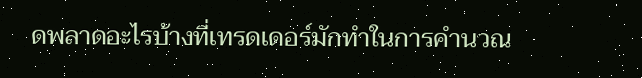ดพลาดอะไรบ้างที่เทรดเดอร์มักทำในการคำนวณ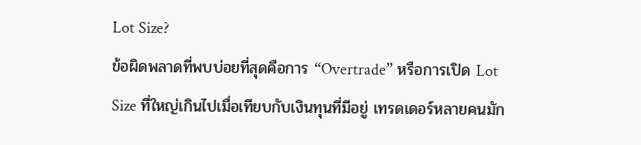Lot Size?
ข้อผิดพลาดที่พบบ่อยที่สุดคือการ “Overtrade” หรือการเปิด Lot Size ที่ใหญ่เกินไปเมื่อเทียบกับเงินทุนที่มีอยู่ เทรดเดอร์หลายคนมัก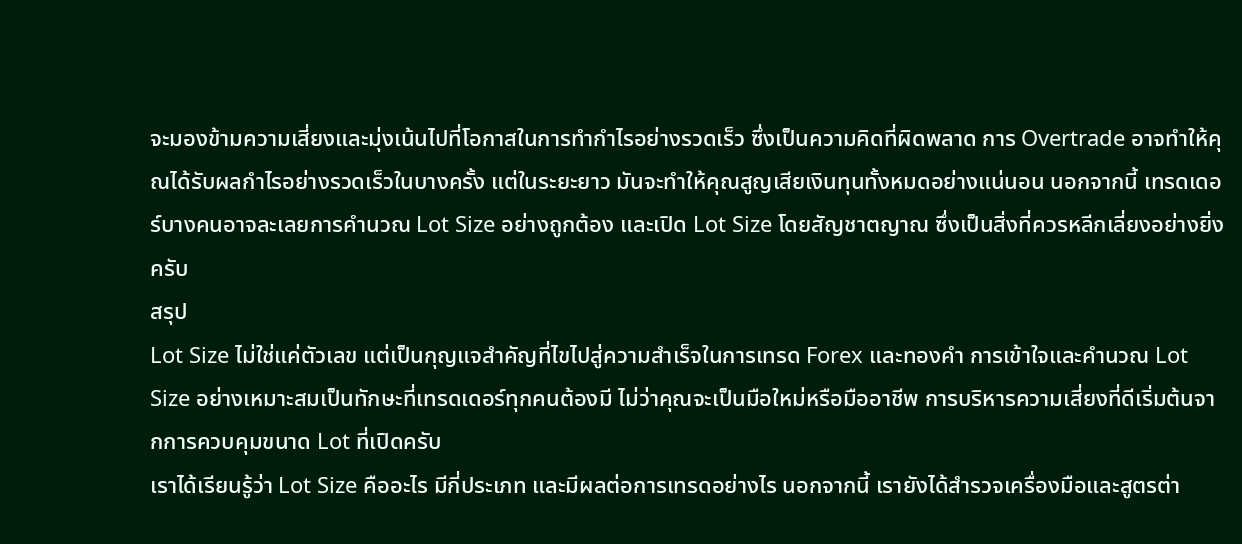จะมองข้ามความเสี่ยงและมุ่งเน้นไปที่โอกาสในการทำกำไรอย่างรวดเร็ว ซึ่งเป็นความคิดที่ผิดพลาด การ Overtrade อาจทำให้คุณได้รับผลกำไรอย่างรวดเร็วในบางครั้ง แต่ในระยะยาว มันจะทำให้คุณสูญเสียเงินทุนทั้งหมดอย่างแน่นอน นอกจากนี้ เทรดเดอร์บางคนอาจละเลยการคำนวณ Lot Size อย่างถูกต้อง และเปิด Lot Size โดยสัญชาตญาณ ซึ่งเป็นสิ่งที่ควรหลีกเลี่ยงอย่างยิ่งครับ
สรุป
Lot Size ไม่ใช่แค่ตัวเลข แต่เป็นกุญแจสำคัญที่ไขไปสู่ความสำเร็จในการเทรด Forex และทองคำ การเข้าใจและคำนวณ Lot Size อย่างเหมาะสมเป็นทักษะที่เทรดเดอร์ทุกคนต้องมี ไม่ว่าคุณจะเป็นมือใหม่หรือมืออาชีพ การบริหารความเสี่ยงที่ดีเริ่มต้นจากการควบคุมขนาด Lot ที่เปิดครับ
เราได้เรียนรู้ว่า Lot Size คืออะไร มีกี่ประเภท และมีผลต่อการเทรดอย่างไร นอกจากนี้ เรายังได้สำรวจเครื่องมือและสูตรต่า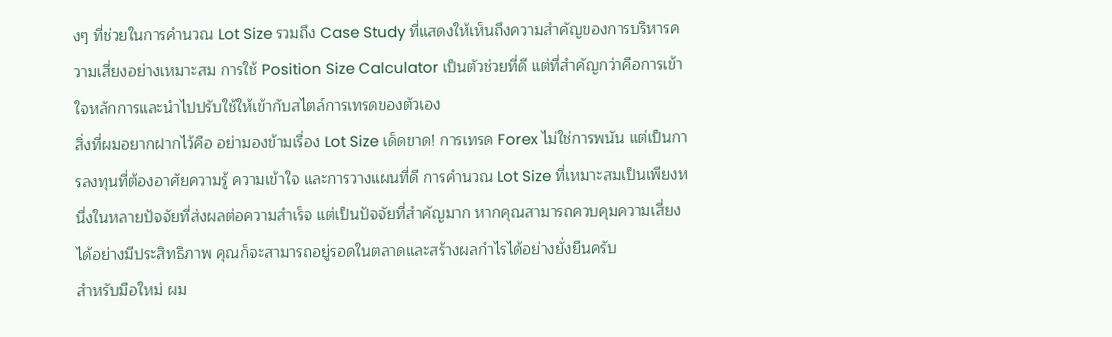งๆ ที่ช่วยในการคำนวณ Lot Size รวมถึง Case Study ที่แสดงให้เห็นถึงความสำคัญของการบริหารความเสี่ยงอย่างเหมาะสม การใช้ Position Size Calculator เป็นตัวช่วยที่ดี แต่ที่สำคัญกว่าคือการเข้าใจหลักการและนำไปปรับใช้ให้เข้ากับสไตล์การเทรดของตัวเอง
สิ่งที่ผมอยากฝากไว้คือ อย่ามองข้ามเรื่อง Lot Size เด็ดขาด! การเทรด Forex ไม่ใช่การพนัน แต่เป็นการลงทุนที่ต้องอาศัยความรู้ ความเข้าใจ และการวางแผนที่ดี การคำนวณ Lot Size ที่เหมาะสมเป็นเพียงหนึ่งในหลายปัจจัยที่ส่งผลต่อความสำเร็จ แต่เป็นปัจจัยที่สำคัญมาก หากคุณสามารถควบคุมความเสี่ยงได้อย่างมีประสิทธิภาพ คุณก็จะสามารถอยู่รอดในตลาดและสร้างผลกำไรได้อย่างยั่งยืนครับ
สำหรับมือใหม่ ผม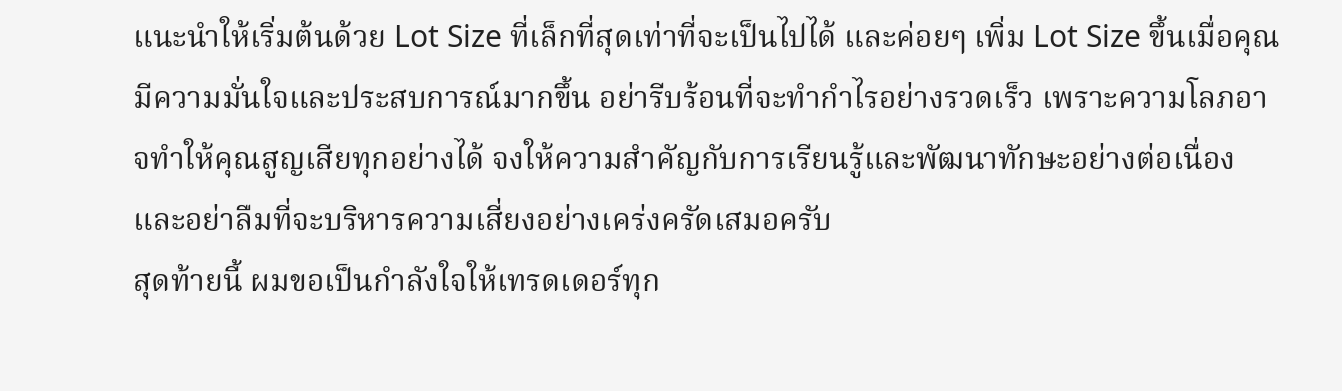แนะนำให้เริ่มต้นด้วย Lot Size ที่เล็กที่สุดเท่าที่จะเป็นไปได้ และค่อยๆ เพิ่ม Lot Size ขึ้นเมื่อคุณมีความมั่นใจและประสบการณ์มากขึ้น อย่ารีบร้อนที่จะทำกำไรอย่างรวดเร็ว เพราะความโลภอาจทำให้คุณสูญเสียทุกอย่างได้ จงให้ความสำคัญกับการเรียนรู้และพัฒนาทักษะอย่างต่อเนื่อง และอย่าลืมที่จะบริหารความเสี่ยงอย่างเคร่งครัดเสมอครับ
สุดท้ายนี้ ผมขอเป็นกำลังใจให้เทรดเดอร์ทุก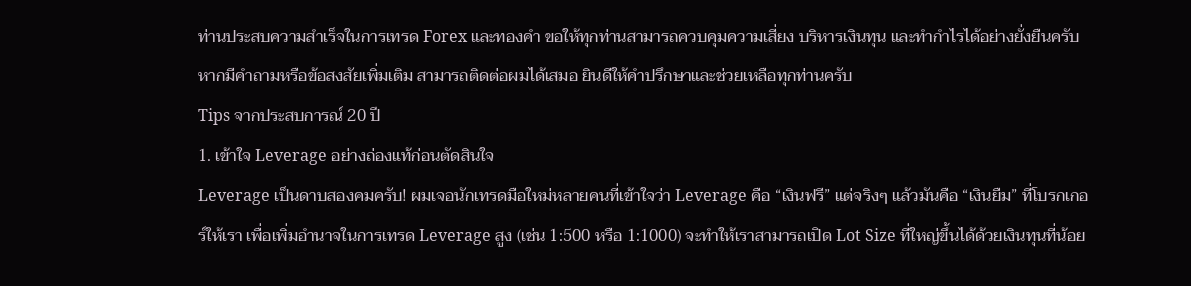ท่านประสบความสำเร็จในการเทรด Forex และทองคำ ขอให้ทุกท่านสามารถควบคุมความเสี่ยง บริหารเงินทุน และทำกำไรได้อย่างยั่งยืนครับ หากมีคำถามหรือข้อสงสัยเพิ่มเติม สามารถติดต่อผมได้เสมอ ยินดีให้คำปรึกษาและช่วยเหลือทุกท่านครับ
Tips จากประสบการณ์ 20 ปี
1. เข้าใจ Leverage อย่างถ่องแท้ก่อนตัดสินใจ
Leverage เป็นดาบสองคมครับ! ผมเจอนักเทรดมือใหม่หลายคนที่เข้าใจว่า Leverage คือ “เงินฟรี” แต่จริงๆ แล้วมันคือ “เงินยืม” ที่โบรกเกอร์ให้เรา เพื่อเพิ่มอำนาจในการเทรด Leverage สูง (เช่น 1:500 หรือ 1:1000) จะทำให้เราสามารถเปิด Lot Size ที่ใหญ่ขึ้นได้ด้วยเงินทุนที่น้อย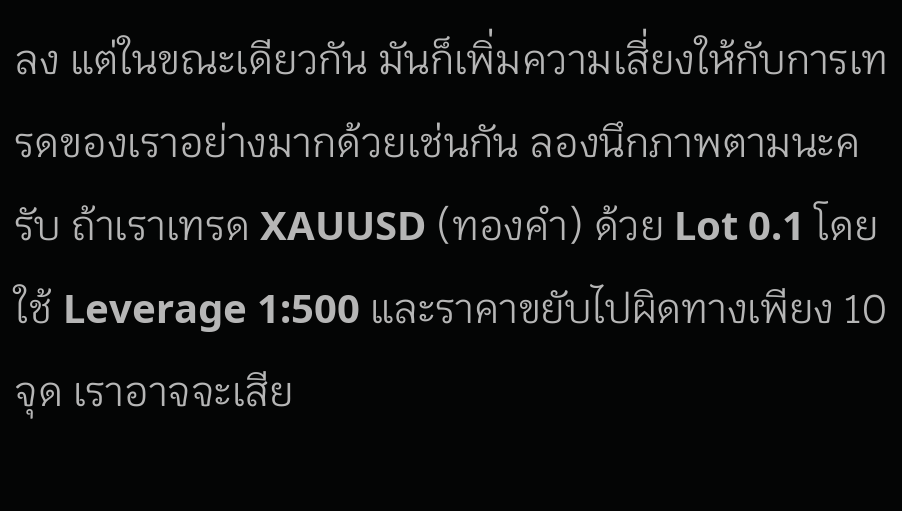ลง แต่ในขณะเดียวกัน มันก็เพิ่มความเสี่ยงให้กับการเทรดของเราอย่างมากด้วยเช่นกัน ลองนึกภาพตามนะครับ ถ้าเราเทรด XAUUSD (ทองคำ) ด้วย Lot 0.1 โดยใช้ Leverage 1:500 และราคาขยับไปผิดทางเพียง 10 จุด เราอาจจะเสีย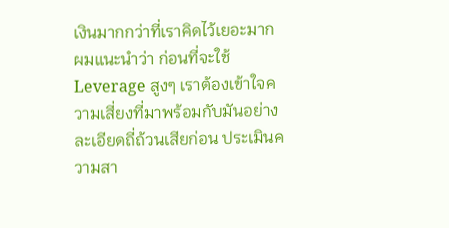เงินมากกว่าที่เราคิดไว้เยอะมาก
ผมแนะนำว่า ก่อนที่จะใช้ Leverage สูงๆ เราต้องเข้าใจความเสี่ยงที่มาพร้อมกับมันอย่างละเอียดถี่ถ้วนเสียก่อน ประเมินความสา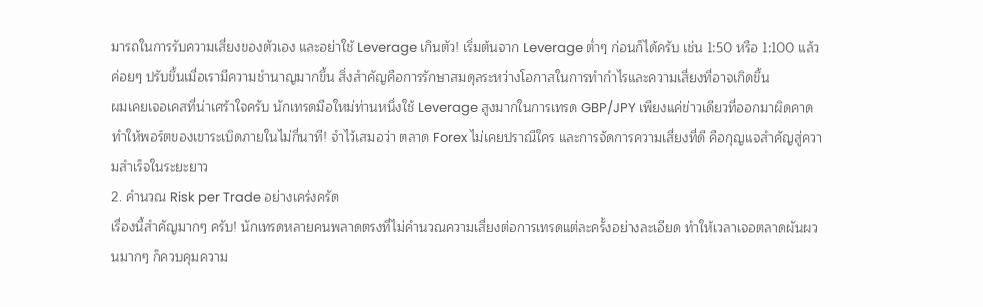มารถในการรับความเสี่ยงของตัวเอง และอย่าใช้ Leverage เกินตัว! เริ่มต้นจาก Leverage ต่ำๆ ก่อนก็ได้ครับ เช่น 1:50 หรือ 1:100 แล้วค่อยๆ ปรับขึ้นเมื่อเรามีความชำนาญมากขึ้น สิ่งสำคัญคือการรักษาสมดุลระหว่างโอกาสในการทำกำไรและความเสี่ยงที่อาจเกิดขึ้น
ผมเคยเจอเคสที่น่าเศร้าใจครับ นักเทรดมือใหม่ท่านหนึ่งใช้ Leverage สูงมากในการเทรด GBP/JPY เพียงแค่ข่าวเดียวที่ออกมาผิดคาด ทำให้พอร์ตของเขาระเบิดภายในไม่กี่นาที! จำไว้เสมอว่า ตลาด Forex ไม่เคยปราณีใคร และการจัดการความเสี่ยงที่ดี คือกุญแจสำคัญสู่ความสำเร็จในระยะยาว
2. คำนวณ Risk per Trade อย่างเคร่งครัด
เรื่องนี้สำคัญมากๆ ครับ! นักเทรดหลายคนพลาดตรงที่ไม่คำนวณความเสี่ยงต่อการเทรดแต่ละครั้งอย่างละเอียด ทำให้เวลาเจอตลาดผันผวนมากๆ ก็ควบคุมความ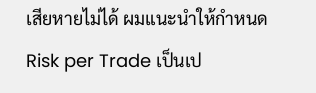เสียหายไม่ได้ ผมแนะนำให้กำหนด Risk per Trade เป็นเป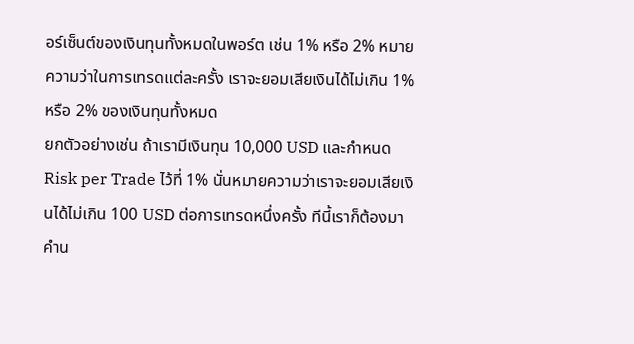อร์เซ็นต์ของเงินทุนทั้งหมดในพอร์ต เช่น 1% หรือ 2% หมายความว่าในการเทรดแต่ละครั้ง เราจะยอมเสียเงินได้ไม่เกิน 1% หรือ 2% ของเงินทุนทั้งหมด
ยกตัวอย่างเช่น ถ้าเรามีเงินทุน 10,000 USD และกำหนด Risk per Trade ไว้ที่ 1% นั่นหมายความว่าเราจะยอมเสียเงินได้ไม่เกิน 100 USD ต่อการเทรดหนึ่งครั้ง ทีนี้เราก็ต้องมาคำน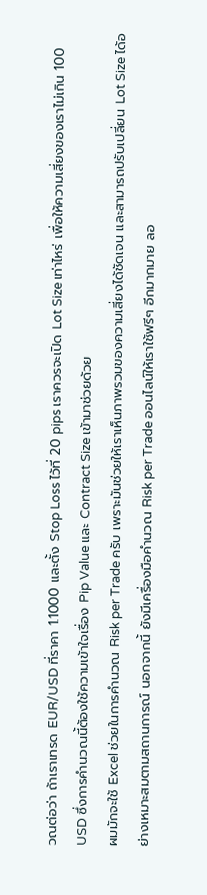วณต่อว่า ถ้าเราเทรด EUR/USD ที่ราคา 1.1000 และตั้ง Stop Loss ไว้ที่ 20 pips เราควรจะเปิด Lot Size เท่าไหร่ เพื่อให้ความเสี่ยงของเราไม่เกิน 100 USD ซึ่งการคำนวณนี้ต้องใช้ความเข้าใจเรื่อง Pip Value และ Contract Size เข้ามาช่วยด้วย
ผมมักจะใช้ Excel ช่วยในการคำนวณ Risk per Trade ครับ เพราะมันช่วยให้เราเห็นภาพรวมของความเสี่ยงได้ชัดเจน และสามารถปรับเปลี่ยน Lot Size ได้อย่างเหมาะสมตามสถานการณ์ นอกจากนี้ ยังมีเครื่องมือคำนวณ Risk per Trade ออนไลน์ให้เราใช้ฟรีๆ อีกมากมาย ลอ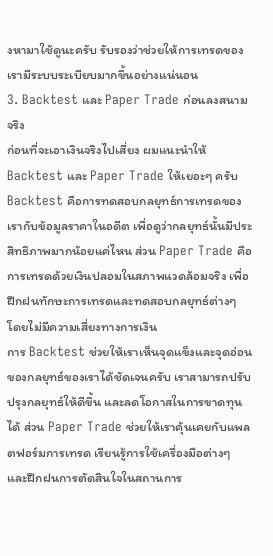งหามาใช้ดูนะครับ รับรองว่าช่วยให้การเทรดของเรามีระบบระเบียบมากขึ้นอย่างแน่นอน
3. Backtest และ Paper Trade ก่อนลงสนามจริง
ก่อนที่จะเอาเงินจริงไปเสี่ยง ผมแนะนำให้ Backtest และ Paper Trade ให้เยอะๆ ครับ Backtest คือการทดสอบกลยุทธ์การเทรดของเรากับข้อมูลราคาในอดีต เพื่อดูว่ากลยุทธ์นั้นมีประสิทธิภาพมากน้อยแค่ไหน ส่วน Paper Trade คือการเทรดด้วยเงินปลอมในสภาพแวดล้อมจริง เพื่อฝึกฝนทักษะการเทรดและทดสอบกลยุทธ์ต่างๆ โดยไม่มีความเสี่ยงทางการเงิน
การ Backtest ช่วยให้เราเห็นจุดแข็งและจุดอ่อนของกลยุทธ์ของเราได้ชัดเจนครับ เราสามารถปรับปรุงกลยุทธ์ให้ดีขึ้น และลดโอกาสในการขาดทุนได้ ส่วน Paper Trade ช่วยให้เราคุ้นเคยกับแพลตฟอร์มการเทรด เรียนรู้การใช้เครื่องมือต่างๆ และฝึกฝนการตัดสินใจในสถานการ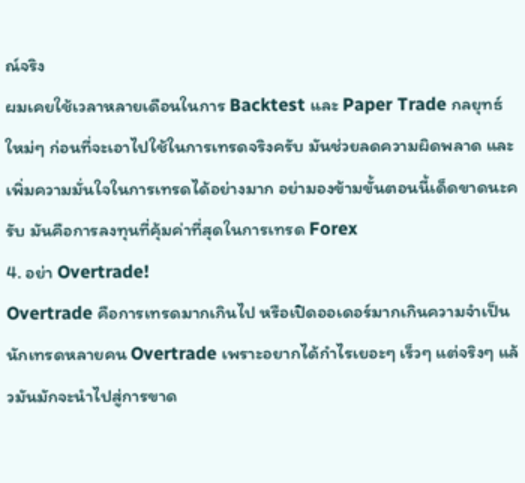ณ์จริง
ผมเคยใช้เวลาหลายเดือนในการ Backtest และ Paper Trade กลยุทธ์ใหม่ๆ ก่อนที่จะเอาไปใช้ในการเทรดจริงครับ มันช่วยลดความผิดพลาด และเพิ่มความมั่นใจในการเทรดได้อย่างมาก อย่ามองข้ามขั้นตอนนี้เด็ดขาดนะครับ มันคือการลงทุนที่คุ้มค่าที่สุดในการเทรด Forex
4. อย่า Overtrade!
Overtrade คือการเทรดมากเกินไป หรือเปิดออเดอร์มากเกินความจำเป็น นักเทรดหลายคน Overtrade เพราะอยากได้กำไรเยอะๆ เร็วๆ แต่จริงๆ แล้วมันมักจะนำไปสู่การขาด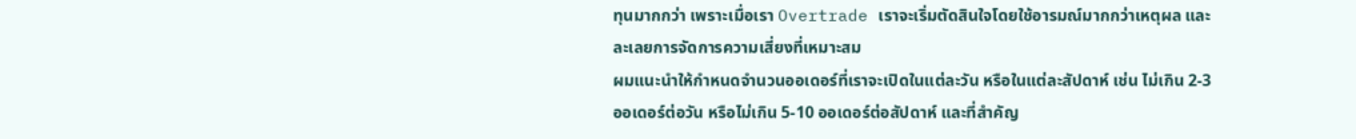ทุนมากกว่า เพราะเมื่อเรา Overtrade เราจะเริ่มตัดสินใจโดยใช้อารมณ์มากกว่าเหตุผล และละเลยการจัดการความเสี่ยงที่เหมาะสม
ผมแนะนำให้กำหนดจำนวนออเดอร์ที่เราจะเปิดในแต่ละวัน หรือในแต่ละสัปดาห์ เช่น ไม่เกิน 2-3 ออเดอร์ต่อวัน หรือไม่เกิน 5-10 ออเดอร์ต่อสัปดาห์ และที่สำคัญ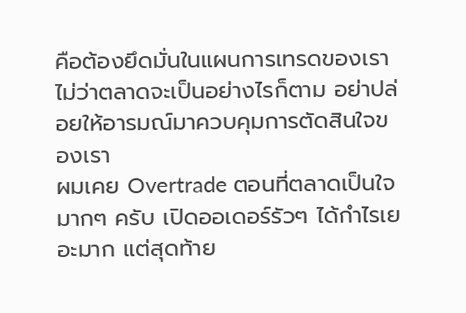คือต้องยึดมั่นในแผนการเทรดของเรา ไม่ว่าตลาดจะเป็นอย่างไรก็ตาม อย่าปล่อยให้อารมณ์มาควบคุมการตัดสินใจของเรา
ผมเคย Overtrade ตอนที่ตลาดเป็นใจมากๆ ครับ เปิดออเดอร์รัวๆ ได้กำไรเยอะมาก แต่สุดท้าย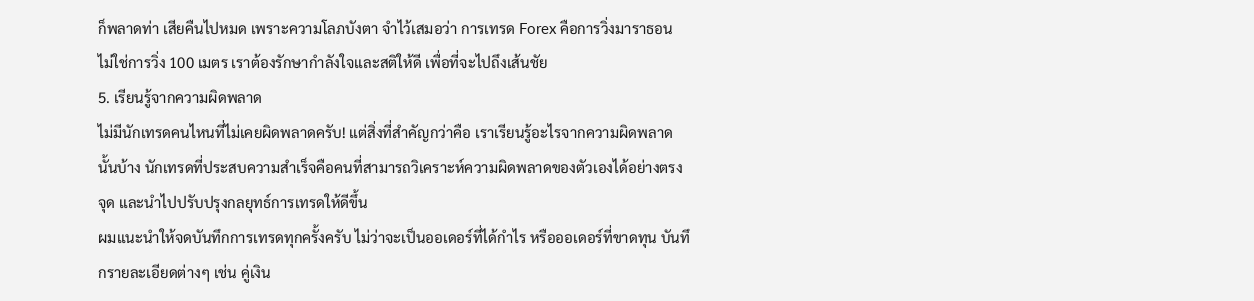ก็พลาดท่า เสียคืนไปหมด เพราะความโลภบังตา จำไว้เสมอว่า การเทรด Forex คือการวิ่งมาราธอน ไม่ใช่การวิ่ง 100 เมตร เราต้องรักษากำลังใจและสติให้ดี เพื่อที่จะไปถึงเส้นชัย
5. เรียนรู้จากความผิดพลาด
ไม่มีนักเทรดคนไหนที่ไม่เคยผิดพลาดครับ! แต่สิ่งที่สำคัญกว่าคือ เราเรียนรู้อะไรจากความผิดพลาดนั้นบ้าง นักเทรดที่ประสบความสำเร็จคือคนที่สามารถวิเคราะห์ความผิดพลาดของตัวเองได้อย่างตรงจุด และนำไปปรับปรุงกลยุทธ์การเทรดให้ดีขึ้น
ผมแนะนำให้จดบันทึกการเทรดทุกครั้งครับ ไม่ว่าจะเป็นออเดอร์ที่ได้กำไร หรือออเดอร์ที่ขาดทุน บันทึกรายละเอียดต่างๆ เช่น คู่เงิน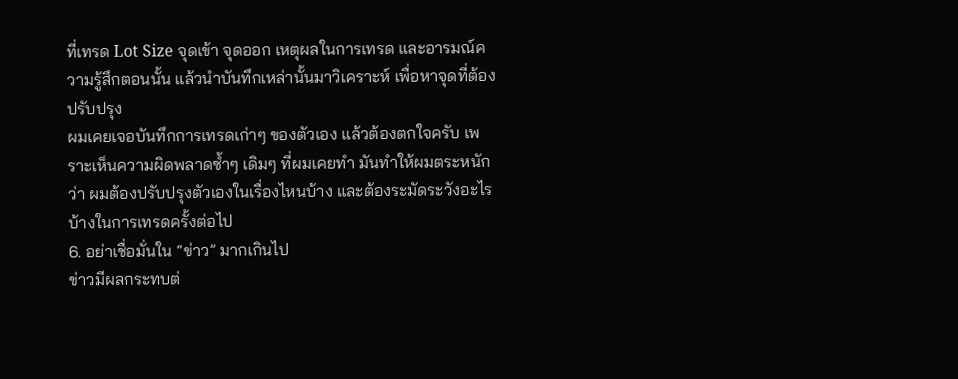ที่เทรด Lot Size จุดเข้า จุดออก เหตุผลในการเทรด และอารมณ์ความรู้สึกตอนนั้น แล้วนำบันทึกเหล่านั้นมาวิเคราะห์ เพื่อหาจุดที่ต้องปรับปรุง
ผมเคยเจอบันทึกการเทรดเก่าๆ ของตัวเอง แล้วต้องตกใจครับ เพราะเห็นความผิดพลาดซ้ำๆ เดิมๆ ที่ผมเคยทำ มันทำให้ผมตระหนักว่า ผมต้องปรับปรุงตัวเองในเรื่องไหนบ้าง และต้องระมัดระวังอะไรบ้างในการเทรดครั้งต่อไป
6. อย่าเชื่อมั่นใน “ข่าว” มากเกินไป
ข่าวมีผลกระทบต่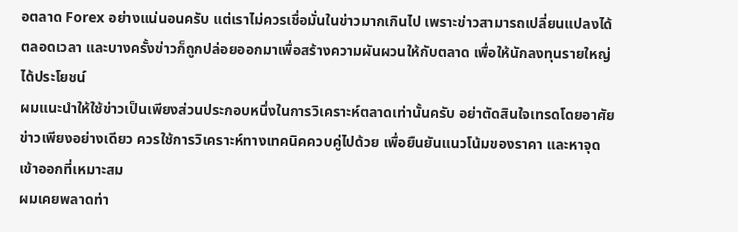อตลาด Forex อย่างแน่นอนครับ แต่เราไม่ควรเชื่อมั่นในข่าวมากเกินไป เพราะข่าวสามารถเปลี่ยนแปลงได้ตลอดเวลา และบางครั้งข่าวก็ถูกปล่อยออกมาเพื่อสร้างความผันผวนให้กับตลาด เพื่อให้นักลงทุนรายใหญ่ได้ประโยชน์
ผมแนะนำให้ใช้ข่าวเป็นเพียงส่วนประกอบหนึ่งในการวิเคราะห์ตลาดเท่านั้นครับ อย่าตัดสินใจเทรดโดยอาศัยข่าวเพียงอย่างเดียว ควรใช้การวิเคราะห์ทางเทคนิคควบคู่ไปด้วย เพื่อยืนยันแนวโน้มของราคา และหาจุดเข้าออกที่เหมาะสม
ผมเคยพลาดท่า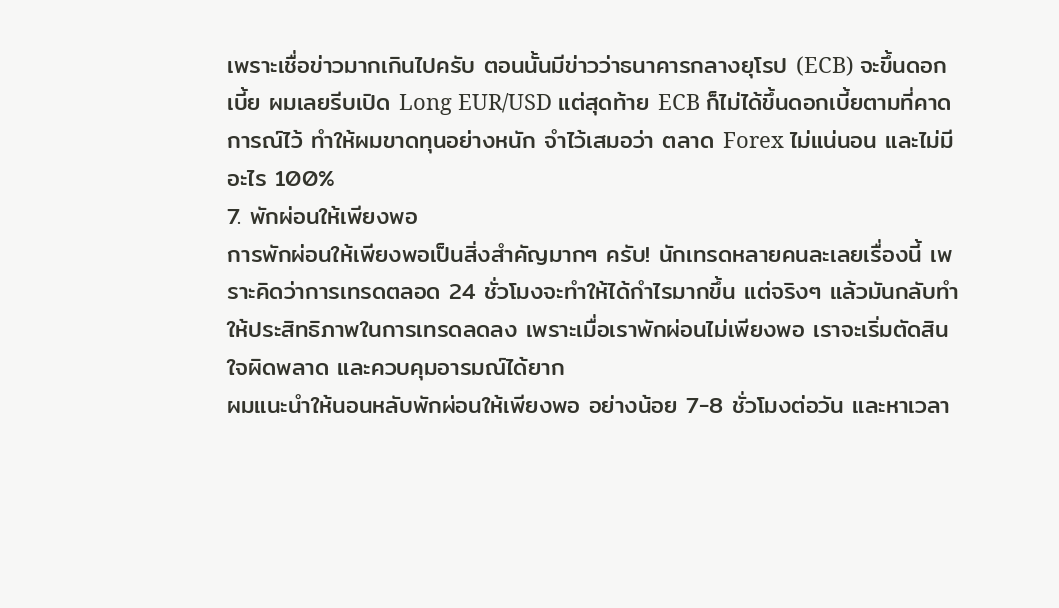เพราะเชื่อข่าวมากเกินไปครับ ตอนนั้นมีข่าวว่าธนาคารกลางยุโรป (ECB) จะขึ้นดอกเบี้ย ผมเลยรีบเปิด Long EUR/USD แต่สุดท้าย ECB ก็ไม่ได้ขึ้นดอกเบี้ยตามที่คาดการณ์ไว้ ทำให้ผมขาดทุนอย่างหนัก จำไว้เสมอว่า ตลาด Forex ไม่แน่นอน และไม่มีอะไร 100%
7. พักผ่อนให้เพียงพอ
การพักผ่อนให้เพียงพอเป็นสิ่งสำคัญมากๆ ครับ! นักเทรดหลายคนละเลยเรื่องนี้ เพราะคิดว่าการเทรดตลอด 24 ชั่วโมงจะทำให้ได้กำไรมากขึ้น แต่จริงๆ แล้วมันกลับทำให้ประสิทธิภาพในการเทรดลดลง เพราะเมื่อเราพักผ่อนไม่เพียงพอ เราจะเริ่มตัดสินใจผิดพลาด และควบคุมอารมณ์ได้ยาก
ผมแนะนำให้นอนหลับพักผ่อนให้เพียงพอ อย่างน้อย 7-8 ชั่วโมงต่อวัน และหาเวลา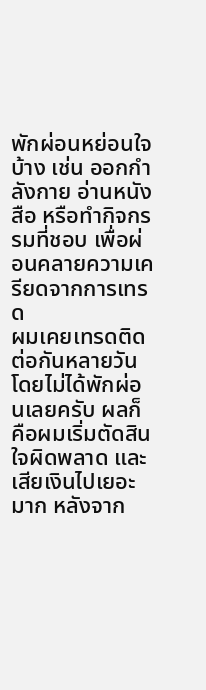พักผ่อนหย่อนใจบ้าง เช่น ออกกำลังกาย อ่านหนังสือ หรือทำกิจกรรมที่ชอบ เพื่อผ่อนคลายความเครียดจากการเทรด
ผมเคยเทรดติดต่อกันหลายวัน โดยไม่ได้พักผ่อนเลยครับ ผลก็คือผมเริ่มตัดสินใจผิดพลาด และเสียเงินไปเยอะมาก หลังจาก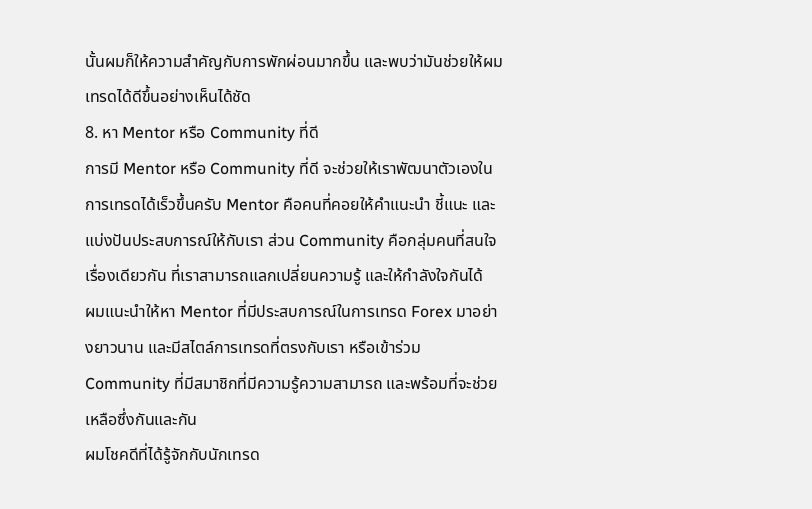นั้นผมก็ให้ความสำคัญกับการพักผ่อนมากขึ้น และพบว่ามันช่วยให้ผมเทรดได้ดีขึ้นอย่างเห็นได้ชัด
8. หา Mentor หรือ Community ที่ดี
การมี Mentor หรือ Community ที่ดี จะช่วยให้เราพัฒนาตัวเองในการเทรดได้เร็วขึ้นครับ Mentor คือคนที่คอยให้คำแนะนำ ชี้แนะ และแบ่งปันประสบการณ์ให้กับเรา ส่วน Community คือกลุ่มคนที่สนใจเรื่องเดียวกัน ที่เราสามารถแลกเปลี่ยนความรู้ และให้กำลังใจกันได้
ผมแนะนำให้หา Mentor ที่มีประสบการณ์ในการเทรด Forex มาอย่างยาวนาน และมีสไตล์การเทรดที่ตรงกับเรา หรือเข้าร่วม Community ที่มีสมาชิกที่มีความรู้ความสามารถ และพร้อมที่จะช่วยเหลือซึ่งกันและกัน
ผมโชคดีที่ได้รู้จักกับนักเทรด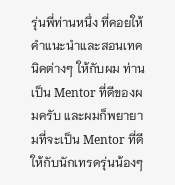รุ่นพี่ท่านหนึ่ง ที่คอยให้คำแนะนำและสอนเทคนิคต่างๆ ให้กับผม ท่านเป็น Mentor ที่ดีของผมครับ และผมก็พยายามที่จะเป็น Mentor ที่ดีให้กับนักเทรดรุ่นน้องๆ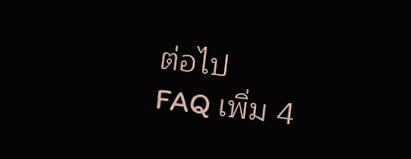ต่อไป
FAQ เพิ่ม 4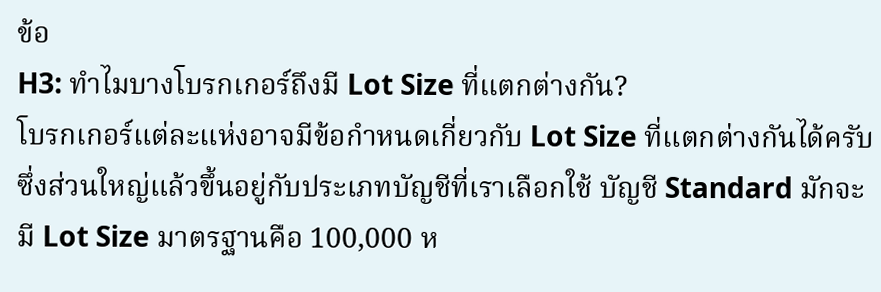ข้อ
H3: ทำไมบางโบรกเกอร์ถึงมี Lot Size ที่แตกต่างกัน?
โบรกเกอร์แต่ละแห่งอาจมีข้อกำหนดเกี่ยวกับ Lot Size ที่แตกต่างกันได้ครับ ซึ่งส่วนใหญ่แล้วขึ้นอยู่กับประเภทบัญชีที่เราเลือกใช้ บัญชี Standard มักจะมี Lot Size มาตรฐานคือ 100,000 ห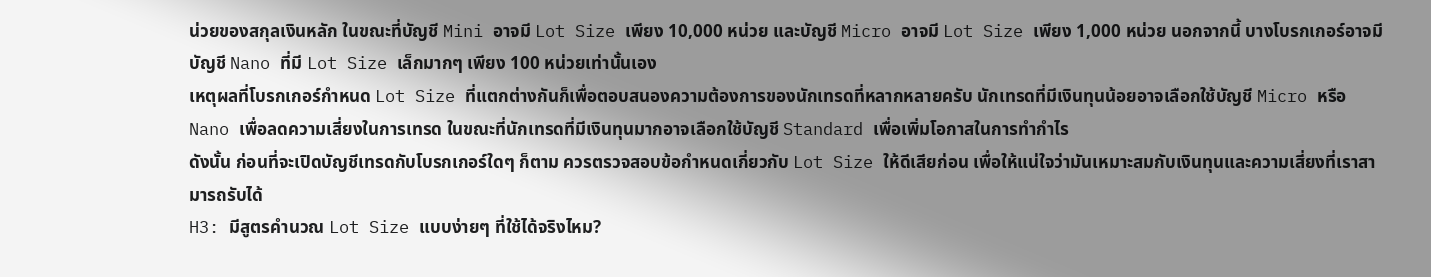น่วยของสกุลเงินหลัก ในขณะที่บัญชี Mini อาจมี Lot Size เพียง 10,000 หน่วย และบัญชี Micro อาจมี Lot Size เพียง 1,000 หน่วย นอกจากนี้ บางโบรกเกอร์อาจมีบัญชี Nano ที่มี Lot Size เล็กมากๆ เพียง 100 หน่วยเท่านั้นเอง
เหตุผลที่โบรกเกอร์กำหนด Lot Size ที่แตกต่างกันก็เพื่อตอบสนองความต้องการของนักเทรดที่หลากหลายครับ นักเทรดที่มีเงินทุนน้อยอาจเลือกใช้บัญชี Micro หรือ Nano เพื่อลดความเสี่ยงในการเทรด ในขณะที่นักเทรดที่มีเงินทุนมากอาจเลือกใช้บัญชี Standard เพื่อเพิ่มโอกาสในการทำกำไร
ดังนั้น ก่อนที่จะเปิดบัญชีเทรดกับโบรกเกอร์ใดๆ ก็ตาม ควรตรวจสอบข้อกำหนดเกี่ยวกับ Lot Size ให้ดีเสียก่อน เพื่อให้แน่ใจว่ามันเหมาะสมกับเงินทุนและความเสี่ยงที่เราสามารถรับได้
H3: มีสูตรคำนวณ Lot Size แบบง่ายๆ ที่ใช้ได้จริงไหม?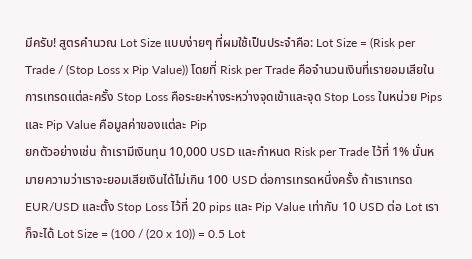มีครับ! สูตรคำนวณ Lot Size แบบง่ายๆ ที่ผมใช้เป็นประจำคือ: Lot Size = (Risk per Trade / (Stop Loss x Pip Value)) โดยที่ Risk per Trade คือจำนวนเงินที่เรายอมเสียในการเทรดแต่ละครั้ง Stop Loss คือระยะห่างระหว่างจุดเข้าและจุด Stop Loss ในหน่วย Pips และ Pip Value คือมูลค่าของแต่ละ Pip
ยกตัวอย่างเช่น ถ้าเรามีเงินทุน 10,000 USD และกำหนด Risk per Trade ไว้ที่ 1% นั่นหมายความว่าเราจะยอมเสียเงินได้ไม่เกิน 100 USD ต่อการเทรดหนึ่งครั้ง ถ้าเราเทรด EUR/USD และตั้ง Stop Loss ไว้ที่ 20 pips และ Pip Value เท่ากับ 10 USD ต่อ Lot เราก็จะได้ Lot Size = (100 / (20 x 10)) = 0.5 Lot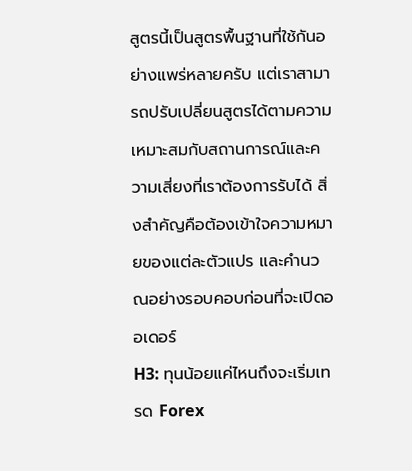สูตรนี้เป็นสูตรพื้นฐานที่ใช้กันอย่างแพร่หลายครับ แต่เราสามารถปรับเปลี่ยนสูตรได้ตามความเหมาะสมกับสถานการณ์และความเสี่ยงที่เราต้องการรับได้ สิ่งสำคัญคือต้องเข้าใจความหมายของแต่ละตัวแปร และคำนวณอย่างรอบคอบก่อนที่จะเปิดออเดอร์
H3: ทุนน้อยแค่ไหนถึงจะเริ่มเทรด Forex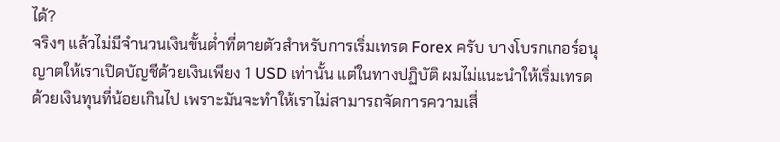ได้?
จริงๆ แล้วไม่มีจำนวนเงินขั้นต่ำที่ตายตัวสำหรับการเริ่มเทรด Forex ครับ บางโบรกเกอร์อนุญาตให้เราเปิดบัญชีด้วยเงินเพียง 1 USD เท่านั้น แต่ในทางปฏิบัติ ผมไม่แนะนำให้เริ่มเทรดด้วยเงินทุนที่น้อยเกินไป เพราะมันจะทำให้เราไม่สามารถจัดการความเสี่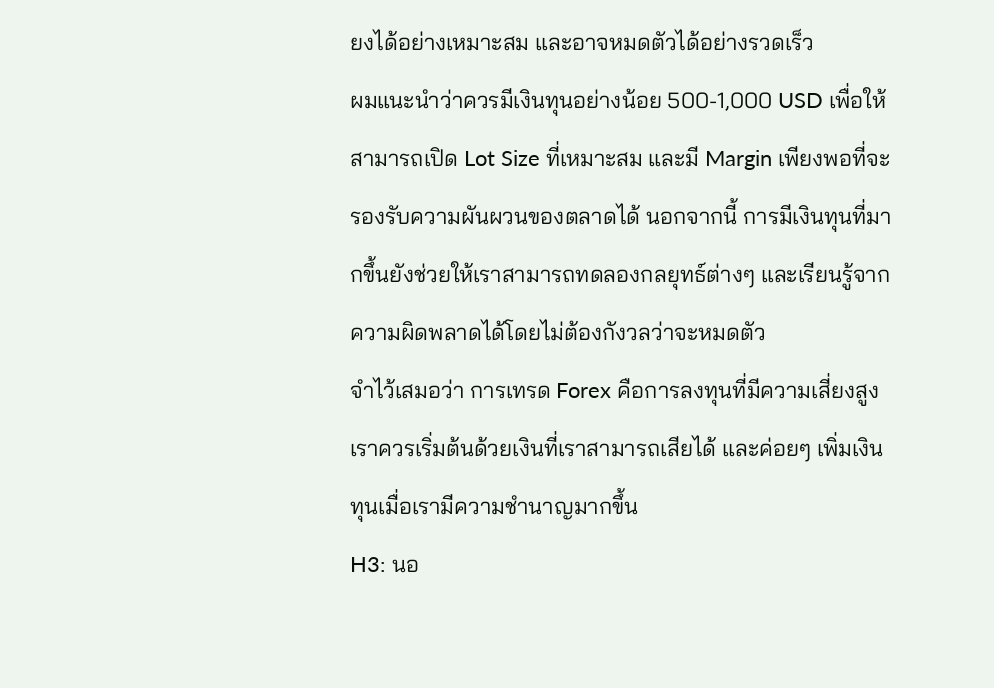ยงได้อย่างเหมาะสม และอาจหมดตัวได้อย่างรวดเร็ว
ผมแนะนำว่าควรมีเงินทุนอย่างน้อย 500-1,000 USD เพื่อให้สามารถเปิด Lot Size ที่เหมาะสม และมี Margin เพียงพอที่จะรองรับความผันผวนของตลาดได้ นอกจากนี้ การมีเงินทุนที่มากขึ้นยังช่วยให้เราสามารถทดลองกลยุทธ์ต่างๆ และเรียนรู้จากความผิดพลาดได้โดยไม่ต้องกังวลว่าจะหมดตัว
จำไว้เสมอว่า การเทรด Forex คือการลงทุนที่มีความเสี่ยงสูง เราควรเริ่มต้นด้วยเงินที่เราสามารถเสียได้ และค่อยๆ เพิ่มเงินทุนเมื่อเรามีความชำนาญมากขึ้น
H3: นอ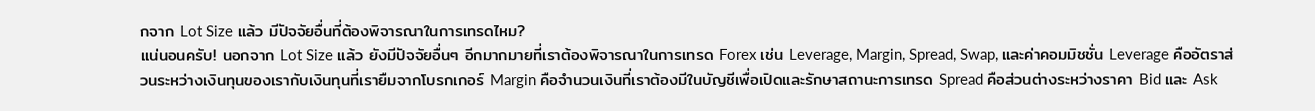กจาก Lot Size แล้ว มีปัจจัยอื่นที่ต้องพิจารณาในการเทรดไหม?
แน่นอนครับ! นอกจาก Lot Size แล้ว ยังมีปัจจัยอื่นๆ อีกมากมายที่เราต้องพิจารณาในการเทรด Forex เช่น Leverage, Margin, Spread, Swap, และค่าคอมมิชชั่น Leverage คืออัตราส่วนระหว่างเงินทุนของเรากับเงินทุนที่เรายืมจากโบรกเกอร์ Margin คือจำนวนเงินที่เราต้องมีในบัญชีเพื่อเปิดและรักษาสถานะการเทรด Spread คือส่วนต่างระหว่างราคา Bid และ Ask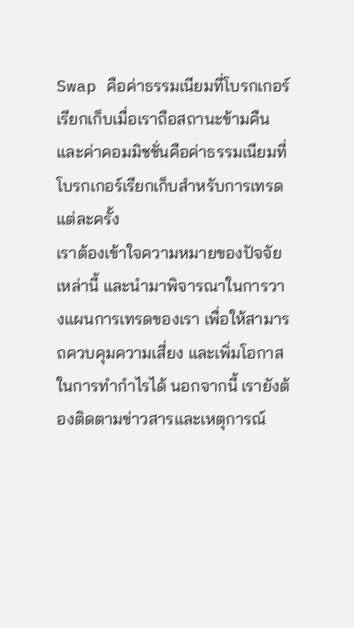Swap คือค่าธรรมเนียมที่โบรกเกอร์เรียกเก็บเมื่อเราถือสถานะข้ามคืน และค่าคอมมิชชั่นคือค่าธรรมเนียมที่โบรกเกอร์เรียกเก็บสำหรับการเทรดแต่ละครั้ง
เราต้องเข้าใจความหมายของปัจจัยเหล่านี้ และนำมาพิจารณาในการวางแผนการเทรดของเรา เพื่อให้สามารถควบคุมความเสี่ยง และเพิ่มโอกาสในการทำกำไรได้ นอกจากนี้ เรายังต้องติดตามข่าวสารและเหตุการณ์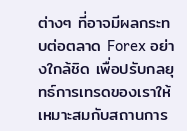ต่างๆ ที่อาจมีผลกระทบต่อตลาด Forex อย่างใกล้ชิด เพื่อปรับกลยุทธ์การเทรดของเราให้เหมาะสมกับสถานการ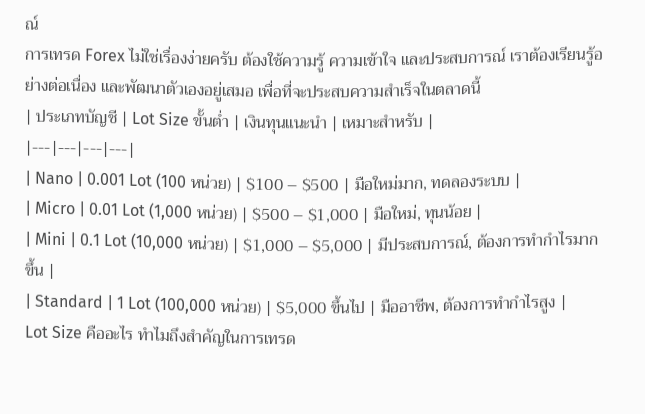ณ์
การเทรด Forex ไม่ใช่เรื่องง่ายครับ ต้องใช้ความรู้ ความเข้าใจ และประสบการณ์ เราต้องเรียนรู้อย่างต่อเนื่อง และพัฒนาตัวเองอยู่เสมอ เพื่อที่จะประสบความสำเร็จในตลาดนี้
| ประเภทบัญชี | Lot Size ขั้นต่ำ | เงินทุนแนะนำ | เหมาะสำหรับ |
|---|---|---|---|
| Nano | 0.001 Lot (100 หน่วย) | $100 – $500 | มือใหม่มาก, ทดลองระบบ |
| Micro | 0.01 Lot (1,000 หน่วย) | $500 – $1,000 | มือใหม่, ทุนน้อย |
| Mini | 0.1 Lot (10,000 หน่วย) | $1,000 – $5,000 | มีประสบการณ์, ต้องการทำกำไรมากขึ้น |
| Standard | 1 Lot (100,000 หน่วย) | $5,000 ขึ้นไป | มืออาชีพ, ต้องการทำกำไรสูง |
Lot Size คืออะไร ทำไมถึงสำคัญในการเทรด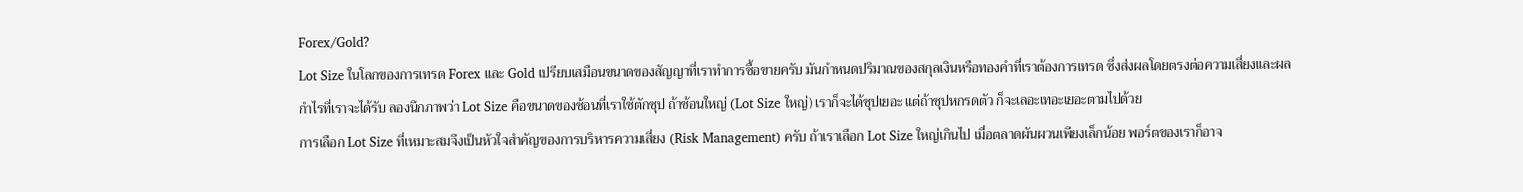Forex/Gold?
Lot Size ในโลกของการเทรด Forex และ Gold เปรียบเสมือนขนาดของสัญญาที่เราทำการซื้อขายครับ มันกำหนดปริมาณของสกุลเงินหรือทองคำที่เราต้องการเทรด ซึ่งส่งผลโดยตรงต่อความเสี่ยงและผลกำไรที่เราจะได้รับ ลองนึกภาพว่า Lot Size คือขนาดของช้อนที่เราใช้ตักซุป ถ้าช้อนใหญ่ (Lot Size ใหญ่) เราก็จะได้ซุปเยอะ แต่ถ้าซุปหกรดตัว ก็จะเลอะเทอะเยอะตามไปด้วย
การเลือก Lot Size ที่เหมาะสมจึงเป็นหัวใจสำคัญของการบริหารความเสี่ยง (Risk Management) ครับ ถ้าเราเลือก Lot Size ใหญ่เกินไป เมื่อตลาดผันผวนเพียงเล็กน้อย พอร์ตของเราก็อาจ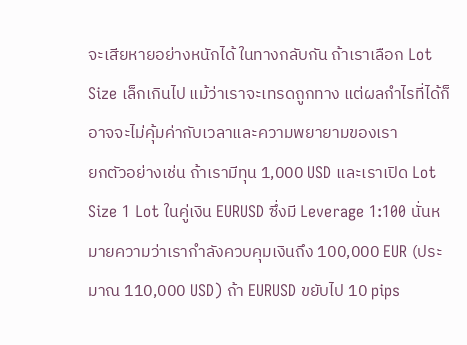จะเสียหายอย่างหนักได้ ในทางกลับกัน ถ้าเราเลือก Lot Size เล็กเกินไป แม้ว่าเราจะเทรดถูกทาง แต่ผลกำไรที่ได้ก็อาจจะไม่คุ้มค่ากับเวลาและความพยายามของเรา
ยกตัวอย่างเช่น ถ้าเรามีทุน 1,000 USD และเราเปิด Lot Size 1 Lot ในคู่เงิน EURUSD ซึ่งมี Leverage 1:100 นั่นหมายความว่าเรากำลังควบคุมเงินถึง 100,000 EUR (ประมาณ 110,000 USD) ถ้า EURUSD ขยับไป 10 pips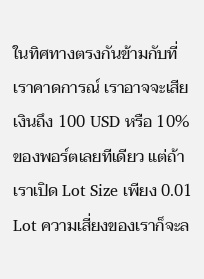ในทิศทางตรงกันข้ามกับที่เราคาดการณ์ เราอาจจะเสียเงินถึง 100 USD หรือ 10% ของพอร์ตเลยทีเดียว แต่ถ้าเราเปิด Lot Size เพียง 0.01 Lot ความเสี่ยงของเราก็จะล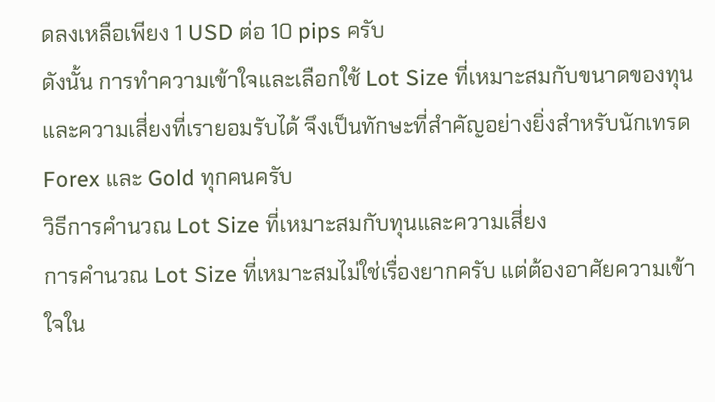ดลงเหลือเพียง 1 USD ต่อ 10 pips ครับ
ดังนั้น การทำความเข้าใจและเลือกใช้ Lot Size ที่เหมาะสมกับขนาดของทุนและความเสี่ยงที่เรายอมรับได้ จึงเป็นทักษะที่สำคัญอย่างยิ่งสำหรับนักเทรด Forex และ Gold ทุกคนครับ
วิธีการคำนวณ Lot Size ที่เหมาะสมกับทุนและความเสี่ยง
การคำนวณ Lot Size ที่เหมาะสมไม่ใช่เรื่องยากครับ แต่ต้องอาศัยความเข้าใจใน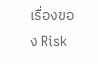เรื่องของ Risk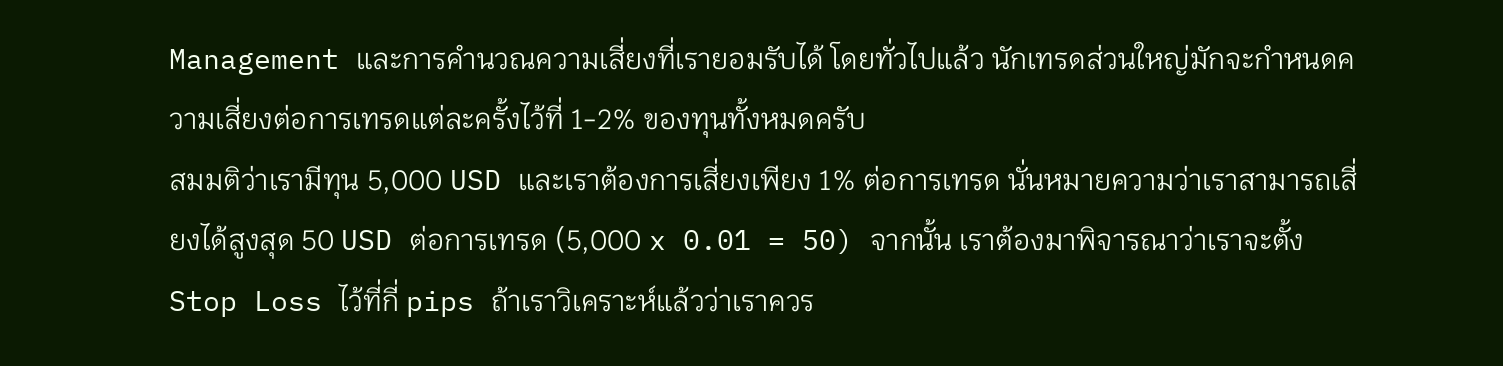Management และการคำนวณความเสี่ยงที่เรายอมรับได้ โดยทั่วไปแล้ว นักเทรดส่วนใหญ่มักจะกำหนดความเสี่ยงต่อการเทรดแต่ละครั้งไว้ที่ 1-2% ของทุนทั้งหมดครับ
สมมติว่าเรามีทุน 5,000 USD และเราต้องการเสี่ยงเพียง 1% ต่อการเทรด นั่นหมายความว่าเราสามารถเสี่ยงได้สูงสุด 50 USD ต่อการเทรด (5,000 x 0.01 = 50) จากนั้น เราต้องมาพิจารณาว่าเราจะตั้ง Stop Loss ไว้ที่กี่ pips ถ้าเราวิเคราะห์แล้วว่าเราควร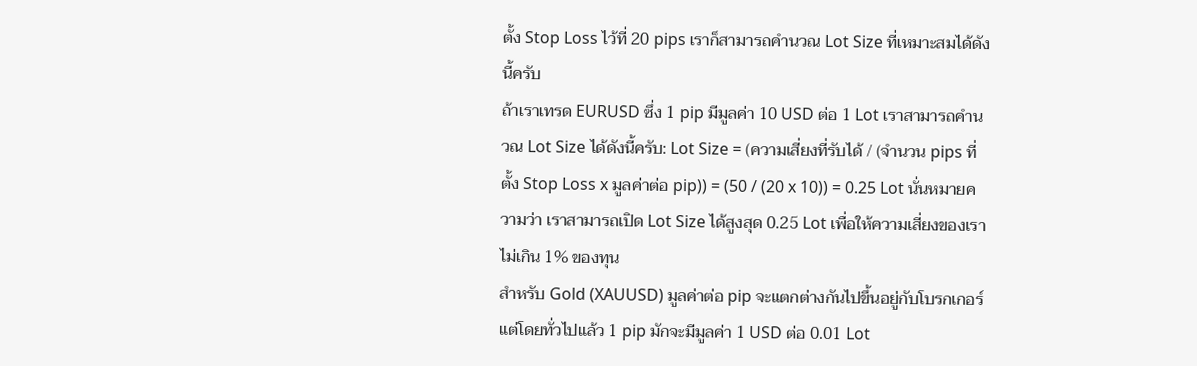ตั้ง Stop Loss ไว้ที่ 20 pips เราก็สามารถคำนวณ Lot Size ที่เหมาะสมได้ดังนี้ครับ
ถ้าเราเทรด EURUSD ซึ่ง 1 pip มีมูลค่า 10 USD ต่อ 1 Lot เราสามารถคำนวณ Lot Size ได้ดังนี้ครับ: Lot Size = (ความเสี่ยงที่รับได้ / (จำนวน pips ที่ตั้ง Stop Loss x มูลค่าต่อ pip)) = (50 / (20 x 10)) = 0.25 Lot นั่นหมายความว่า เราสามารถเปิด Lot Size ได้สูงสุด 0.25 Lot เพื่อให้ความเสี่ยงของเราไม่เกิน 1% ของทุน
สำหรับ Gold (XAUUSD) มูลค่าต่อ pip จะแตกต่างกันไปขึ้นอยู่กับโบรกเกอร์ แต่โดยทั่วไปแล้ว 1 pip มักจะมีมูลค่า 1 USD ต่อ 0.01 Lot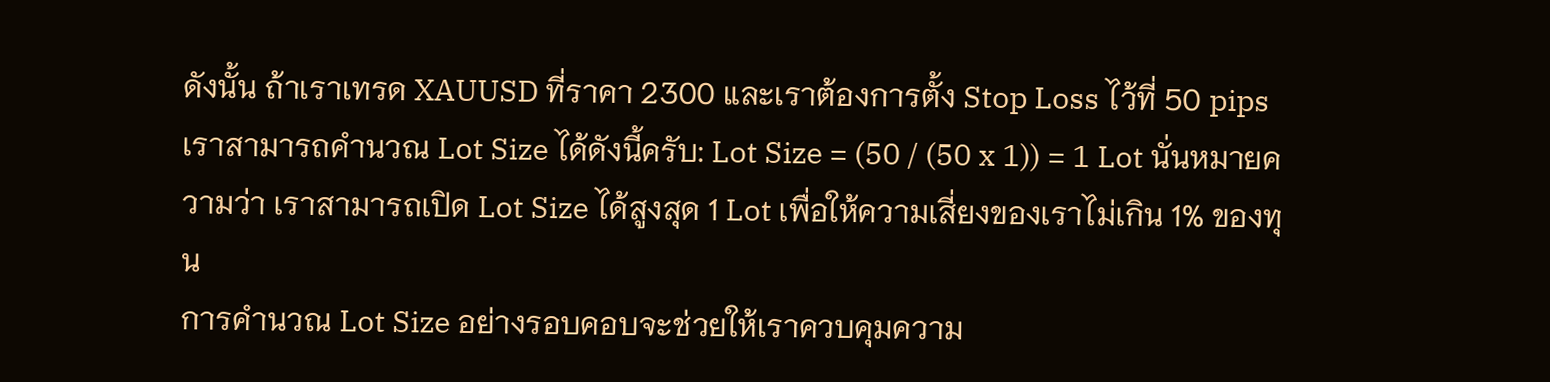ดังนั้น ถ้าเราเทรด XAUUSD ที่ราคา 2300 และเราต้องการตั้ง Stop Loss ไว้ที่ 50 pips เราสามารถคำนวณ Lot Size ได้ดังนี้ครับ: Lot Size = (50 / (50 x 1)) = 1 Lot นั่นหมายความว่า เราสามารถเปิด Lot Size ได้สูงสุด 1 Lot เพื่อให้ความเสี่ยงของเราไม่เกิน 1% ของทุน
การคำนวณ Lot Size อย่างรอบคอบจะช่วยให้เราควบคุมความ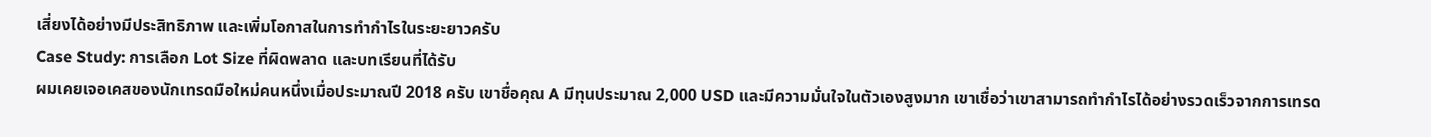เสี่ยงได้อย่างมีประสิทธิภาพ และเพิ่มโอกาสในการทำกำไรในระยะยาวครับ
Case Study: การเลือก Lot Size ที่ผิดพลาด และบทเรียนที่ได้รับ
ผมเคยเจอเคสของนักเทรดมือใหม่คนหนึ่งเมื่อประมาณปี 2018 ครับ เขาชื่อคุณ A มีทุนประมาณ 2,000 USD และมีความมั่นใจในตัวเองสูงมาก เขาเชื่อว่าเขาสามารถทำกำไรได้อย่างรวดเร็วจากการเทรด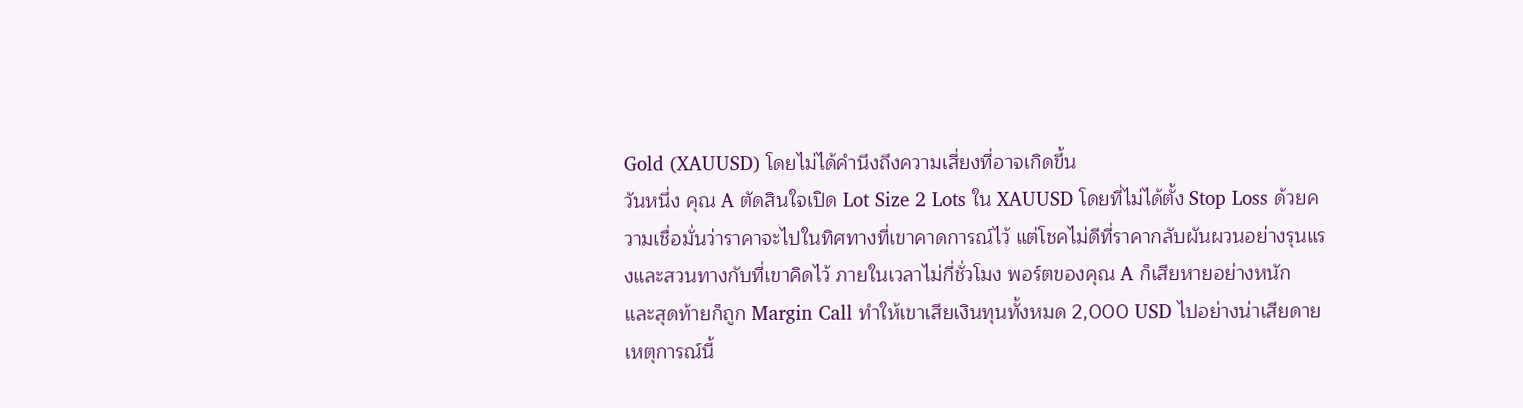Gold (XAUUSD) โดยไม่ได้คำนึงถึงความเสี่ยงที่อาจเกิดขึ้น
วันหนึ่ง คุณ A ตัดสินใจเปิด Lot Size 2 Lots ใน XAUUSD โดยที่ไม่ได้ตั้ง Stop Loss ด้วยความเชื่อมั่นว่าราคาจะไปในทิศทางที่เขาคาดการณ์ไว้ แต่โชคไม่ดีที่ราคากลับผันผวนอย่างรุนแรงและสวนทางกับที่เขาคิดไว้ ภายในเวลาไม่กี่ชั่วโมง พอร์ตของคุณ A ก็เสียหายอย่างหนัก และสุดท้ายก็ถูก Margin Call ทำให้เขาเสียเงินทุนทั้งหมด 2,000 USD ไปอย่างน่าเสียดาย
เหตุการณ์นี้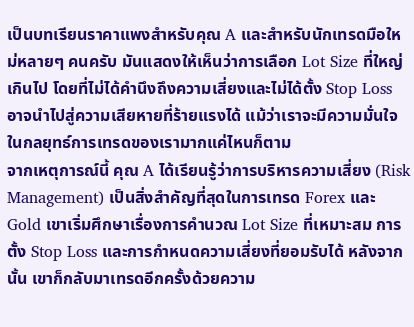เป็นบทเรียนราคาแพงสำหรับคุณ A และสำหรับนักเทรดมือใหม่หลายๆ คนครับ มันแสดงให้เห็นว่าการเลือก Lot Size ที่ใหญ่เกินไป โดยที่ไม่ได้คำนึงถึงความเสี่ยงและไม่ได้ตั้ง Stop Loss อาจนำไปสู่ความเสียหายที่ร้ายแรงได้ แม้ว่าเราจะมีความมั่นใจในกลยุทธ์การเทรดของเรามากแค่ไหนก็ตาม
จากเหตุการณ์นี้ คุณ A ได้เรียนรู้ว่าการบริหารความเสี่ยง (Risk Management) เป็นสิ่งสำคัญที่สุดในการเทรด Forex และ Gold เขาเริ่มศึกษาเรื่องการคำนวณ Lot Size ที่เหมาะสม การตั้ง Stop Loss และการกำหนดความเสี่ยงที่ยอมรับได้ หลังจากนั้น เขาก็กลับมาเทรดอีกครั้งด้วยความ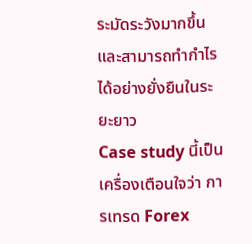ระมัดระวังมากขึ้น และสามารถทำกำไรได้อย่างยั่งยืนในระยะยาว
Case study นี้เป็นเครื่องเตือนใจว่า การเทรด Forex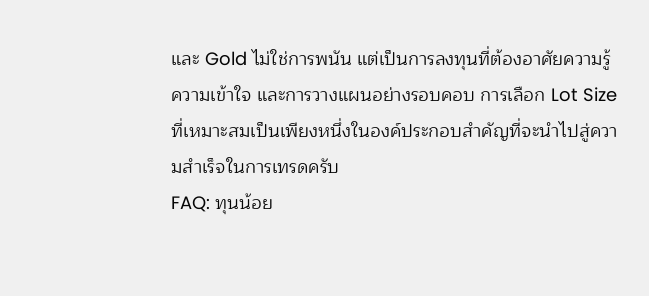และ Gold ไม่ใช่การพนัน แต่เป็นการลงทุนที่ต้องอาศัยความรู้ ความเข้าใจ และการวางแผนอย่างรอบคอบ การเลือก Lot Size ที่เหมาะสมเป็นเพียงหนึ่งในองค์ประกอบสำคัญที่จะนำไปสู่ความสำเร็จในการเทรดครับ
FAQ: ทุนน้อย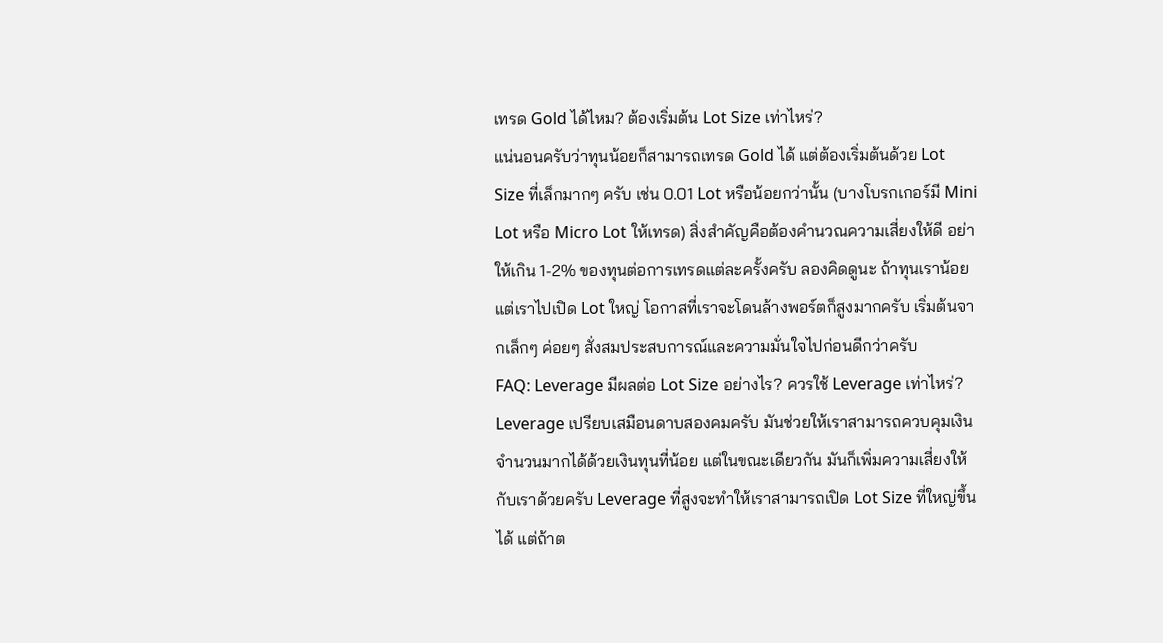เทรด Gold ได้ไหม? ต้องเริ่มต้น Lot Size เท่าไหร่?
แน่นอนครับว่าทุนน้อยก็สามารถเทรด Gold ได้ แต่ต้องเริ่มต้นด้วย Lot Size ที่เล็กมากๆ ครับ เช่น 0.01 Lot หรือน้อยกว่านั้น (บางโบรกเกอร์มี Mini Lot หรือ Micro Lot ให้เทรด) สิ่งสำคัญคือต้องคำนวณความเสี่ยงให้ดี อย่าให้เกิน 1-2% ของทุนต่อการเทรดแต่ละครั้งครับ ลองคิดดูนะ ถ้าทุนเราน้อย แต่เราไปเปิด Lot ใหญ่ โอกาสที่เราจะโดนล้างพอร์ตก็สูงมากครับ เริ่มต้นจากเล็กๆ ค่อยๆ สั่งสมประสบการณ์และความมั่นใจไปก่อนดีกว่าครับ
FAQ: Leverage มีผลต่อ Lot Size อย่างไร? ควรใช้ Leverage เท่าไหร่?
Leverage เปรียบเสมือนดาบสองคมครับ มันช่วยให้เราสามารถควบคุมเงินจำนวนมากได้ด้วยเงินทุนที่น้อย แต่ในขณะเดียวกัน มันก็เพิ่มความเสี่ยงให้กับเราด้วยครับ Leverage ที่สูงจะทำให้เราสามารถเปิด Lot Size ที่ใหญ่ขึ้นได้ แต่ถ้าต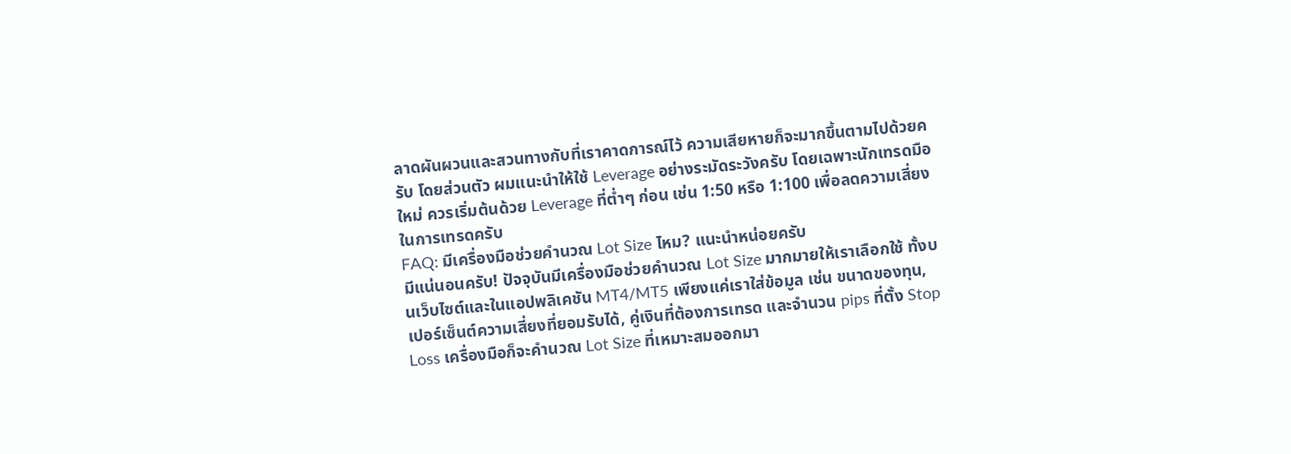ลาดผันผวนและสวนทางกับที่เราคาดการณ์ไว้ ความเสียหายก็จะมากขึ้นตามไปด้วยครับ โดยส่วนตัว ผมแนะนำให้ใช้ Leverage อย่างระมัดระวังครับ โดยเฉพาะนักเทรดมือใหม่ ควรเริ่มต้นด้วย Leverage ที่ต่ำๆ ก่อน เช่น 1:50 หรือ 1:100 เพื่อลดความเสี่ยงในการเทรดครับ
FAQ: มีเครื่องมือช่วยคำนวณ Lot Size ไหม? แนะนำหน่อยครับ
มีแน่นอนครับ! ปัจจุบันมีเครื่องมือช่วยคำนวณ Lot Size มากมายให้เราเลือกใช้ ทั้งบนเว็บไซต์และในแอปพลิเคชัน MT4/MT5 เพียงแค่เราใส่ข้อมูล เช่น ขนาดของทุน, เปอร์เซ็นต์ความเสี่ยงที่ยอมรับได้, คู่เงินที่ต้องการเทรด และจำนวน pips ที่ตั้ง Stop Loss เครื่องมือก็จะคำนวณ Lot Size ที่เหมาะสมออกมา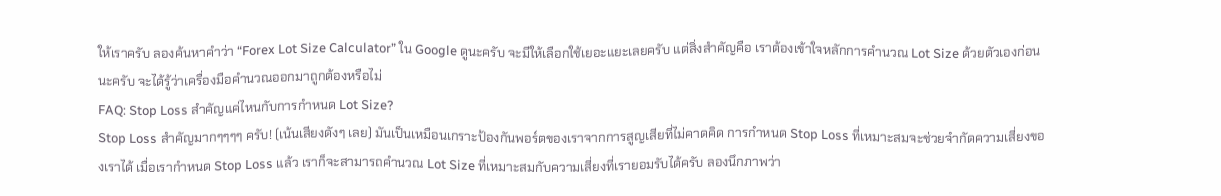ให้เราครับ ลองค้นหาคำว่า “Forex Lot Size Calculator” ใน Google ดูนะครับ จะมีให้เลือกใช้เยอะแยะเลยครับ แต่สิ่งสำคัญคือ เราต้องเข้าใจหลักการคำนวณ Lot Size ด้วยตัวเองก่อนนะครับ จะได้รู้ว่าเครื่องมือคำนวณออกมาถูกต้องหรือไม่
FAQ: Stop Loss สำคัญแค่ไหนกับการกำหนด Lot Size?
Stop Loss สำคัญมากๆๆๆๆ ครับ! (เน้นเสียงดังๆ เลย) มันเป็นเหมือนเกราะป้องกันพอร์ตของเราจากการสูญเสียที่ไม่คาดคิด การกำหนด Stop Loss ที่เหมาะสมจะช่วยจำกัดความเสี่ยงของเราได้ เมื่อเรากำหนด Stop Loss แล้ว เราก็จะสามารถคำนวณ Lot Size ที่เหมาะสมกับความเสี่ยงที่เรายอมรับได้ครับ ลองนึกภาพว่า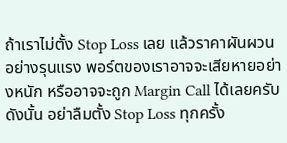ถ้าเราไม่ตั้ง Stop Loss เลย แล้วราคาผันผวนอย่างรุนแรง พอร์ตของเราอาจจะเสียหายอย่างหนัก หรืออาจจะถูก Margin Call ได้เลยครับ ดังนั้น อย่าลืมตั้ง Stop Loss ทุกครั้ง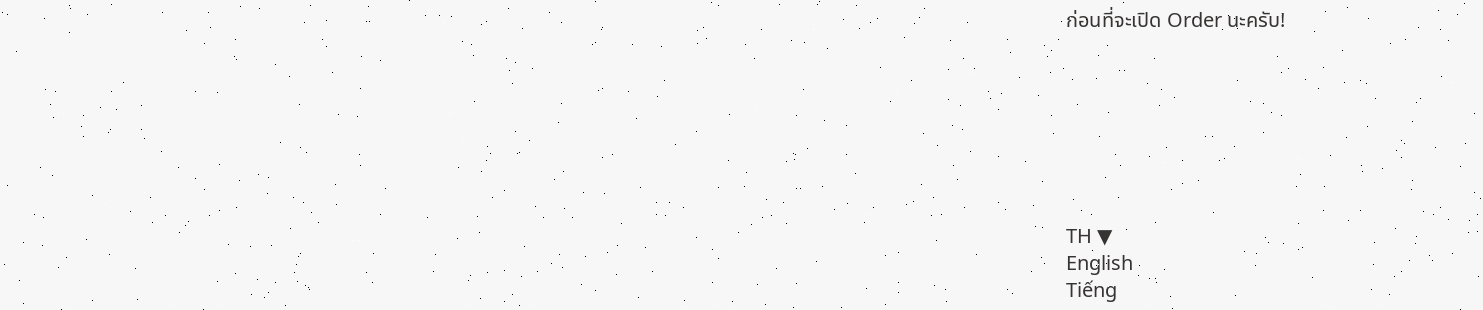ก่อนที่จะเปิด Order นะครับ!







TH ▼
English
Tiếng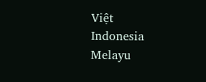Việt
Indonesia
Melayu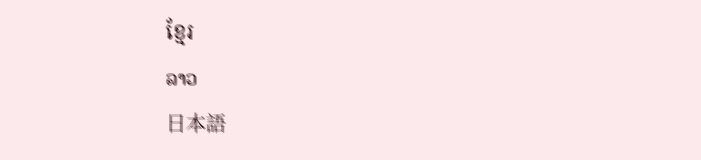ខ្មែរ
ລາວ
日本語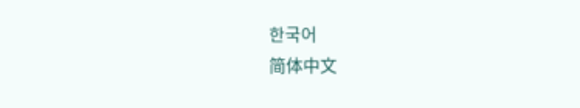한국어
简体中文